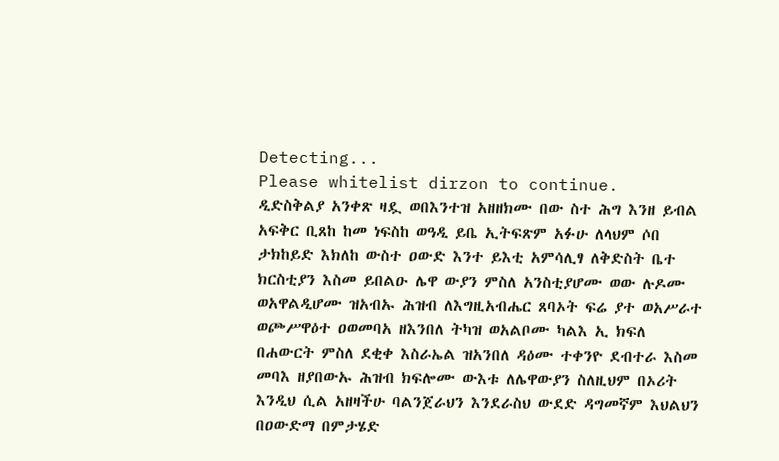Detecting...
Please whitelist dirzon to continue.
ዲድስቅልያ አንቀጽ ዛዷ ወበእንተዝ አዘዘክሙ በው ስተ ሕግ እንዘ ይብል አፍቅር ቢጸከ ከመ ነፍስከ ወዓዲ ይቤ ኢትፍጽም አፉሁ ለላህም ሶበ ታክከይድ እክለከ ውስተ ዐውድ እንተ ይእቲ አምሳሊፃ ለቅድስት ቤተ ክርስቲያን እስመ ይበልዑ ሌዋ ውያን ምስለ አንስቲያሆሙ ወው ሉዶሙ ወአዋልዲሆሙ ዝአብኡ ሕዝብ ለእግዚአብሔር ጸባኦት ፍሬ ያተ ወአሥራተ ወጮሥዋዕተ ዐወመባአ ዘእንበለ ትካዝ ወአልቦሙ ካልእ ኢ ክፍለ በሐውርት ምስለ ደቂቀ እስራኤል ዝአንበለ ዳዕሙ ተቀንዮ ደብተራ እስመ መባእ ዘያበውኡ ሕዝብ ክፍሎሙ ውእቱ ለሌዋውያን ስለዚህም በኦሪት እንዲህ ሲል አዘዛችሁ ባልንጀራህን እንደራስህ ውደድ ዳግመኛም እህልህን በዐውድማ በምታሄድ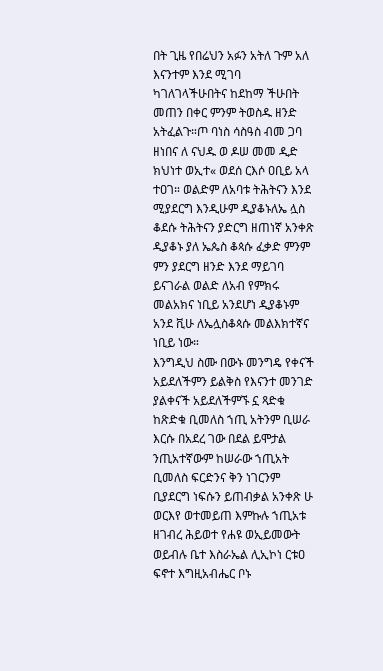በት ጊዜ የበሬህን አፉን አትለ ጉም አለ እናንተም እንደ ሚገባ ካገለገላችሁበትና ከደከማ ችሁበት መጠን በቀር ምንም ትወስዱ ዘንድ አትፈልጉ።ጦ ባነስ ሳስዓስ ብመ ጋባ ዘነበና ለ ናህዱ ወ ዶሠ መመ ዲድ ክህነተ ወኢተ« ወደሰ ርእሶ ዐቢይ አላ ተዐገ። ወልድም ለአባቱ ትሕትናን እንደ ሚያደርግ እንዲሁም ዲያቆኑለኤ ሏስ ቆደሱ ትሕትናን ያድርግ ዘጠነኛ አንቀጽ ዲያቆኑ ያለ ኤጴስ ቆጳሱ ፈቃድ ምንም ምን ያደርግ ዘንድ እንደ ማይገባ ይናገራል ወልድ ለአብ የምክሩ መልአክና ነቢይ አንደሆነ ዲያቆኑም አንደ ቪሁ ለኤሏስቆጳሱ መልእክተኛና ነቢይ ነው።
እንግዲህ ስሙ በውኑ መንግዴ የቀናች አይደለችምን ይልቅስ የእናንተ መንገድ ያልቀናች አይደለችምኙ ኗ ጻድቁ ከጽድቁ ቢመለስ ኀጢ አትንም ቢሠራ እርሱ በአደረ ገው በደል ይሞታል ንጢአተኛውም ከሠራው ኀጢአት ቢመለስ ፍርድንና ቅን ነገርንም ቢያደርግ ነፍሱን ይጠብቃል አንቀጽ ሁ ወርእየ ወተመይጠ እምኩሉ ኀጢአቱ ዘገብረ ሕይወተ የሐዩ ወኢይመውት ወይብሉ ቤተ እስራኤል ሊኢኮነ ርቱዐ ፍኖተ እግዚአብሔር ቦኑ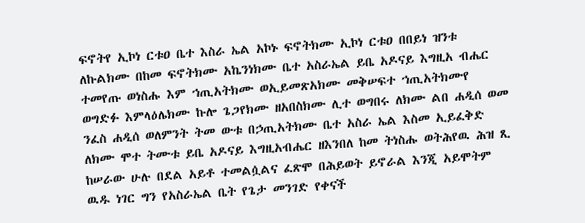ፍኖትየ ኢኮነ ርቱዐ ቤተ እስራ ኤል አኮኑ ፍኖትክሙ ኢኮነ ርቱዐ በበይነ ዝንቱ ለኩልክሙ በከመ ፍኖትክሙ አኬንነክሙ ቤተ አስራኤል ይቤ አዶናይ እግዚአ ብሔር ተመየጡ ወነስሑ እም ኀጢአትክሙ ወኢይመጽአክሙ መቅሠፍተ ኀጢአትክሙየ ወግድፉ እምላዕሌክሙ ኩሎ ጌጋየክሙ ዘአበስክሙ ሊተ ወግበሩ ለክሙ ልበ ሐዲሰ ወመ ንፈስ ሐዲሰ ወለምንት ትመ ውቱ በኃጢአትክሙ ቤተ አስራ ኤል እስመ ኢይፈቅድ ለክሙ ሞተ ትሙቱ ይቤ አዶናይ እግዚአብሔር ዘእንበለ ከመ ትነስሑ ወትሕየዉ ሕዝ ጺ ከሠራው ሁሉ በደል አይቶ ተመልሷልና ፈጽሞ በሕይወት ይኖራል እንጂ አይሞትም ዉዱ ነገር ግን የአስራኤል ቤት የጌታ መንገድ የቀናች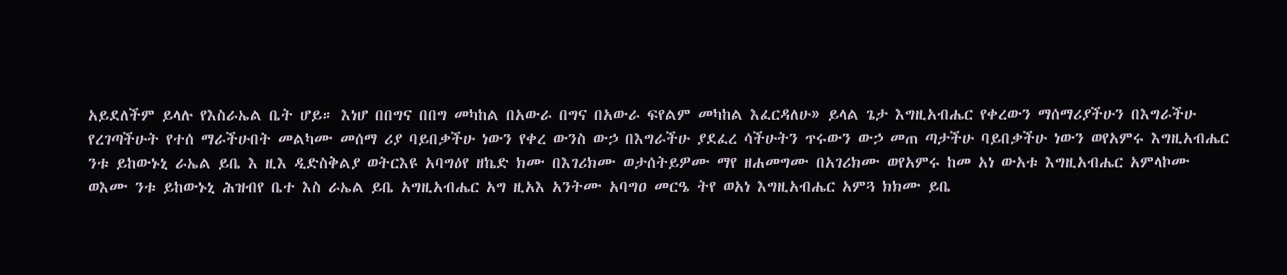አይደለችም ይላሉ የእስራኤል ቤት ሆይ። እነሆ በበግና በበግ መካከል በአውራ በግና በአውራ ፍየልም መካከል እፈርዳለሁ» ይላል ጌታ እግዚአብሔር የቀረውን ማሰማሪያችሁን በእግራችሁ የረገጣችሁት የተሰ ማራችሁበት መልካሙ መሰማ ሪያ ባይበቃችሁ ነውን የቀረ ውንስ ውኃ በእግራችሁ ያደፈረ ሳችሁትን ጥሩውን ውኃ መጠ ጣታችሁ ባይበቃችሁ ነውን ወየአምሩ እግዚአብሔር ንቱ ይከውኑኒ ራኤል ይቤ እ ዚእ ዲድስቅልያ ወትርእዩ አባግዕየ ዘኬድ ክሙ በእገሪክሙ ወታሰትይዎሙ ማየ ዘሐመግሙ በአገሪክሙ ወየአምሩ ከመ አነ ውአቱ እግዚአብሔር አምላኮሙ ወእሙ ንቱ ይከውኑኒ ሕዝብየ ቤተ እስ ራኤል ይቤ አግዚአብሔር አግ ዚአእ አንትሙ አባግዐ መርዔ ትየ ወአነ እግዚአብሔር አምጓ ክክሙ ይቤ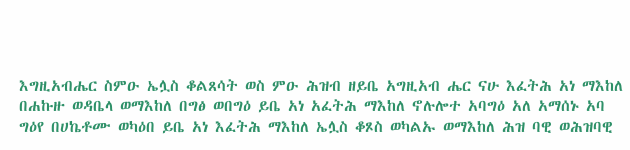እግዚአብሔር ስምዑ ኤሏስ ቆልጸሳት ወስ ምዑ ሕዝብ ዘይቤ አግዚአብ ሔር ናሁ እፈትሕ አነ ማእከለ በሐኩዙ ወዳቤላ ወማእከለ በግፅ ወበግዕ ይቤ አነ አፈትሕ ማእከለ ኖሉሎተ አባግዕ አለ አማሰኑ አባ ግዕየ በሀኬቶሙ ወካዕበ ይቤ አነ እፈትሕ ማእከለ ኤሏስ ቆጾስ ወካልኡ ወማእከለ ሕዝ ባዊ ወሕዝባዊ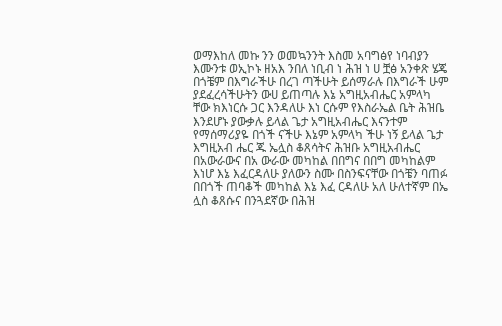ወማእከለ መኩ ንን ወመኳንንት እስመ አባግፅየ ነባብያን እሙንቱ ወኢኮኑ ዘአእ ንበለ ነቢብ ነ ሕዝ ነ ሀ ቿፅ አንቀጽ ሄጄ በጎቼም በእግራችሁ በረገ ጣችሁት ይሰማራሉ በእግራች ሁም ያደፈረሳችሁትን ውሀ ይጠጣሉ እኔ አግዚአብሔር አምላካ ቸው ክእነርሱ ጋር እንዳለሁ እነ ርሱም የእስራኤል ቤት ሕዝቤ እንደሆኑ ያውቃሉ ይላል ጌታ አግዚአብሔር እናንተም የማሰማሪያዬ በጎች ናችሁ እኔም አምላካ ችሁ ነኝ ይላል ጌታ እግዚአብ ሔር ጁ ኤሏስ ቆጸሳትና ሕዝቡ አግዚአብሔር በአውራውና በአ ውራው መካከል በበግና በበግ መካከልም እነሆ እኔ እፈርዳለሁ ያለውን ስሙ በስንፍናቸው በጎቼን ባጠፉ በበጎች ጠባቆች መካከል እኔ እፈ ርዳለሁ አለ ሁለተኛም በኤ ሏስ ቆጸሱና በንጓደኛው በሕዝ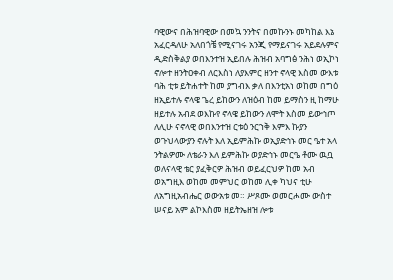ባዊውና በሕዝባዊው በመኳ ንንትና በመኩንኑ መካከል እኔ አፈርዳለሁ አለበጎቼ የሚናገሩ አንጂ የማይናገሩ አይደሉምና ዲድስቅልያ ወበእንተዝ ኢይበሉ ሕዝብ አባግፅ ንሕነ ወኢኮነ ኖሎተ ዘንትዐቀብ ለርእስነ ለያእምር ዘንተ ኖላዊ እስመ ውእቱ ባሕ ቲቱ ይትሐተት ከመ ያግብእ ቃለ በእንቲአነ ወከመ በግዕ ዘኢይተሉ ኖላዌ ጌረ ይከውን ለዝዕብ ከመ ይማስን ዚ ከማሁ ዘይተሉ አብደ ወእኩየ ኖላዌ ይከውን ለሞት እስመ ይውኅጦ ለሊሁ ናኖላዊ ወበእንተዝ ርቱዕ ንርኀቅ እምእ ኩያን ወጉህላውያን ኖሉት እለ ኢይምሕኩ ወኢያድኅኑ መር ዔተ አላ ንትልዎሙ ለቴራን እለ ይምሕኩ ወያድኅኑ መርዔ ቶሙ ዉቧ ወለናላዊ ቴር ያፈቅርዎ ሕዝብ ወይፈርህዎ ከመ አብ ወአግዚእ ወከመ መምህር ወከመ ሊቀ ካህና ቲሁ ለአግዚአብሔር ወውአቱ መ። ሥጾሙ ወመርሖሙ ውስተ ሠናይ አም ልኮእስመ ዘይትኤዘዝ ሎቱ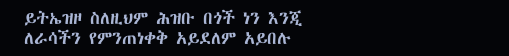ይትኤዝዞ ስለዚህም ሕዝቡ በጎች ነን እንጂ ለራሳችን የምንጠነቀቅ አይደለም አይበሉ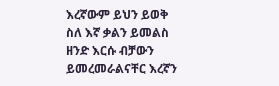እረኛውም ይህን ይወቅ ስለ እኛ ቃልን ይመልስ ዘንድ እርሱ ብቻውን ይመረመራልናቸር እረኛን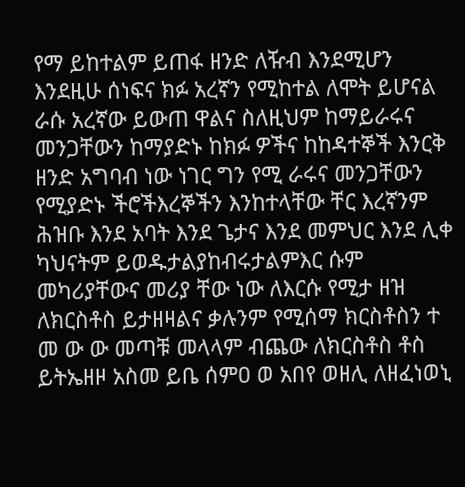የማ ይከተልም ይጠፋ ዘንድ ለዥብ እንደሚሆን እንደዚሁ ሰነፍና ክፉ አረኛን የሚከተል ለሞት ይሆናል ራሱ አረኛው ይውጠ ዋልና ስለዚህም ከማይራሩና መንጋቸውን ከማያድኑ ከክፉ ዎችና ከከዳተኞች እንርቅ ዘንድ አግባብ ነው ነገር ግን የሚ ራሩና መንጋቸውን የሚያድኑ ችሮችእረኞችን እንከተላቸው ቸር እረኛንም ሕዝቡ እንደ አባት እንደ ጌታና እንደ መምህር እንደ ሊቀ ካህናትም ይወዱታልያከብሩታልምእር ሱም መካሪያቸውና መሪያ ቸው ነው ለእርሱ የሚታ ዘዝ ለክርስቶስ ይታዘዛልና ቃሉንም የሚሰማ ክርስቶስን ተ መ ው ው መጣቹ መላላም ብጨው ለክርስቶስ ቶስ ይትኤዘዞ አስመ ይቤ ሰምዐ ወ አበየ ወዘሊ ለዘፈነወኒ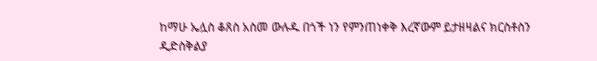ከማሁ ኤሏስ ቆጸስ አስመ ውሉዱ በጎች ነን የምንጠነቀቅ እረኛውም ይታዘዛልና ክርስቶስን ዲድስቅልያ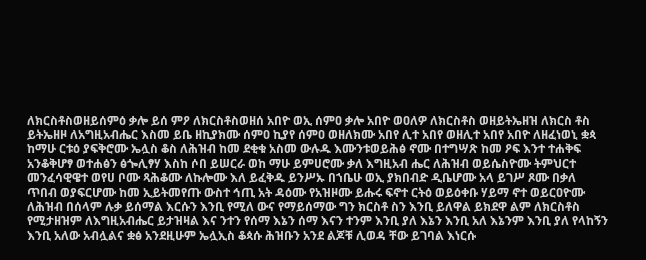ለክርስቶስወዘይሰምዕ ቃሎ ይሰ ምዖ ለክርስቶስወዘሰ አበዮ ወኢ ሰምዐ ቃሎ አበዮ ወዐለዎ ለክርስቶስ ወዘይትኤዘዝ ለክርስ ቶስ ይትኤዘዞ ለአግዚአብሔር እስመ ይቤ ዘኪያክሙ ሰምዐ ኪያየ ሰምዐ ወዘለክሙ አበየ ሊተ አበየ ወዘሊተ አበየ አበዮ ለዘፈነወኒ ቋጳ ከማሁ ርቱዕ ያፍቅሮሙ ኤሏስ ቆስ ለሕዝብ ከመ ደቂቁ አስመ ውሉዱ እሙንቱወይሕፅ ኖሙ በተግሣጽ ከመ ዖፍ እንተ ተሐቅፍ አንቆቅሆፃ ወተሐፅን ፅጐሊፃሃ እስከ ሶበ ይሠርራ ወከ ማሁ ይምሀሮሙ ቃለ እግዚአብ ሔር ለሕዝብ ወይሴስዮሙ ትምህርተ መንፈሳዊዌተ ወየሀ ቦሙ ጻሕቆሙ ለኩሎሙ እለ ይፈቅዱ ይንሥኡ በኀቤሁ ወኢ ያክበብድ ዲቤሆሙ አላ ይገሥ ጾሙ በቃለ ጥበብ ወያፍርሆሙ ከመ ኢይትመየጡ ውስተ ኅጢ አት ዳዕሙ የአዝዞሙ ይሑሩ ፍኖተ ርትዕ ወይዕቀቡ ሃይማ ኖተ ወይርዐዮሙ ለሕዝብ በሰላም ሉቃ ይሰማል እርሱን እንቢ የሚለ ውና የማይሰማው ግን ክርስቶ ስን እንቢ ይለዋል ይክደዋ ልም ለክርስቶስ የሚታዘዝም ለእግዚአብሔር ይታዝዛል እና ንተን የሰማ እኔን ሰማ እናን ተንም እንቢ ያለ እኔን እንቢ አለ እኔንም እንቢ ያለ የላከኝን እንቢ አለው አብሏልና ቋፅ አንደዚሁም ኤሏኢስ ቆጳሱ ሕዝቡን አንደ ልጆቹ ሊወዳ ቸው ይገባል እነርሱ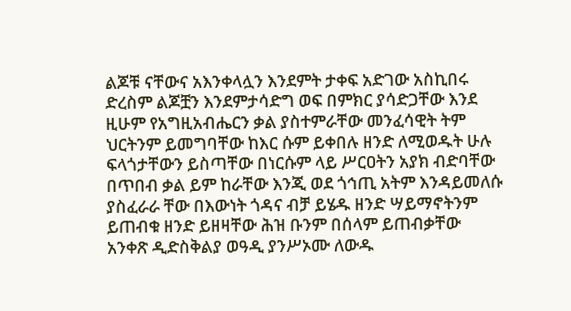ልጆቹ ናቸውና አእንቀላሏን እንደምት ታቀፍ አድገው አስኪበሩ ድረስም ልጆቿን እንደምታሳድግ ወፍ በምክር ያሳድጋቸው እንደ ዚሁም የአግዚአብሔርን ቃል ያስተምራቸው መንፈሳዊት ትም ህርትንም ይመግባቸው ከእር ሱም ይቀበሉ ዘንድ ለሚወዱት ሁሉ ፍላጎታቸውን ይስጣቸው በነርሱም ላይ ሥርዐትን አያክ ብድባቸው በጥበብ ቃል ይም ከራቸው እንጂ ወደ ጎኅጢ አትም እንዳይመለሱ ያስፈራራ ቸው በእውነት ጎዳና ብቻ ይሄዱ ዘንድ ሣይማኖትንም ይጠብቁ ዘንድ ይዘዛቸው ሕዝ ቡንም በሰላም ይጠብቃቸው አንቀጽ ዲድስቅልያ ወዓዲ ያንሥኦሙ ለውዱ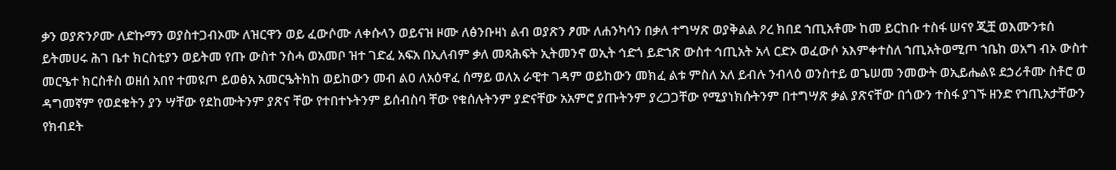ቃን ወያጽንዖሙ ለድኩማን ወያስተጋብኦሙ ለዝርዋን ወይ ፈውሶሙ ለቀሱላን ወይናዝ ዞሙ ለፅንቡዛነ ልብ ወያጽን ፆሙ ለሐንካሳን በቃለ ተግሣጽ ወያቅልል ዖረ ክበደ ኀጢአቶሙ ከመ ይርከቡ ተስፋ ሠናየ ጂቿ ወእሙንቱሰ ይትመሀሩ ሕገ ቤተ ክርስቲያን ወይትመ የጡ ውስተ ንስሓ ወአመቦ ዝተ ገድፈ አፍአ በኢለብም ቃለ መጻሕፍት ኢትመንኖ ወኢት ኅድጎ ይድኀጽ ውስተ ኅጢአት አላ ርድኦ ወፈውሶ አእምቀተስለ ኀጢአትወሚጦ ኀቤከ ወአግ ብኦ ውስተ መርዔተ ክርስቶስ ወዘሰ አበየ ተመዩጦ ይወፅአ አመርዔትክከ ወይከውን መብ ልዐ ለአዕዋፈ ሰማይ ወለአ ራዊተ ገዳም ወይከውን መክፈ ልቱ ምስለ አለ ይብሉ ንብላዕ ወንስተይ ወጌሠመ ንመውት ወኢይሔልዩ ደኃሪቶሙ ስቶሮ ወ ዳግመኛም የወደቁትን ያን ሣቸው የደከሙትንም ያጽና ቸው የተበተኑትንም ይሰብስባ ቸው የቁሰሉትንም ያድናቸው አአምሮ ያጡትንም ያረጋጋቸው የሚያነክሱትንም በተግሣጽ ቃል ያጽናቸው በጎውን ተስፋ ያገኙ ዘንድ የኀጢአታቸውን የክብደት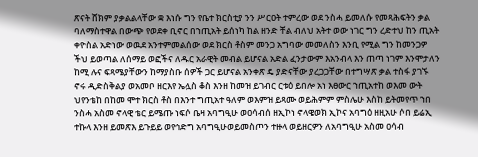ጽናት ሸክም ያቃልልላቸው ቋ እነሱ ግን የቤተ ክርስቲያ ንን ሥርዐት ተምረው ወደ ንስሓ ይመለሱ የመጻሕፍትን ቃል ባለማስተዋል በውጭ የወደቀ ቢኖር በኀጢአት ይሰነካ ከል ዘንድ ቸል ብለህ አትተ ወው ነገር ግን ረድተህ ከን ጢአት ቀዮስል አድነው ወዉደ አንተምመልሰው ወደ ክርስ ቶስም መንጋ አግባው መመለስን እንቢ የሚል ግን ከመንጋዎ ችህ ይወጣል ለሰማይ ወፎችና ለዱር አራዊት መብል ይሆናል አድል ፈንታውም እአንብላ እን ጠጣ ነገም እንሞታለን ከሚ ሉና ፍጻሜያቸውን ከማያስቡ ሰዎች ጋር ይሆናል አንቀጽ ዴ ያድናቸው ያረጋጋቸው በተግሣጽ ቃል ተስፋ ያገኙ ኖሩ ዲድስቅልያ ወአመቦ ዘርእየ ኤሏስ ቆስ እንዘ ከመዝ ይገብር ርቱዕ ይበሎ አነ እፀውር ኀጢአተከ ወእመ ውት ህየንቴከ በከመ ሞተ ክርስ ቶስ በእንተ ግጢአተ ዓለም ወእምዝ ይጻሙ ወይሕምም ምስሌሁ እስከ ይትመየጥ ኀበ ንስሓ አስመ ኖላዊ ቴር ይሜጡ ነፍሶ ቤዛ አባግዒሁ ወዐሳብሰ ዘኢኮነ ኖላዌወክ ኢኮና አባግዕ ዘዚአሁ ሶበ ይሬኢ ተኩላ እንዘ ይመጽእ ይጉይይ ወየኅድግ አባግዒሁወይመስጦን ተዙላ ወይዘርዎን ለአባግዒሁ አስመ ዐሳብ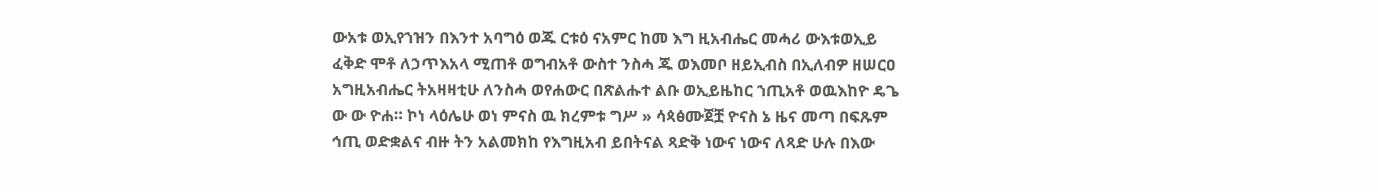ውአቱ ወኢየኀዝን በእንተ አባግዕ ወጁ ርቱዕ ናአምር ከመ እግ ዚአብሔር መሓሪ ውእቱወኢይ ፈቅድ ሞቶ ለኃጥእአላ ሚጠቶ ወግብአቶ ውስተ ንስሓ ጁ ወእመቦ ዘይኢብስ በኢለብዎ ዘሠርዐ አግዚአብሔር ትአዛዛቲሁ ለንስሓ ወየሐውር በጽልሑተ ልቡ ወኢይዜከር ኀጢአቶ ወዉእከዮ ዴጌ ው ው ዮሐ። ኮነ ላዕሌሁ ወነ ምናስ ዉ ክረምቱ ግሥ » ሳጳፅሙጀቿ ዮናስ ኔ ዜና መጣ በፍጹም ኅጢ ወድቋልና ብዙ ትን አልመክከ የእግዚአብ ይበትናል ጻድቅ ነውና ነውና ለጻድ ሁሉ በእው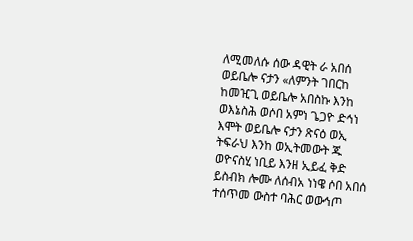ለሚመለሱ ሰው ዳዊት ራ አበሰ ወይቤሎ ናታን «ለምንት ገበርከ ከመዢጊ ወይቤሎ አበስኩ እንከ ወእኔስሕ ወሶበ አምነ ጌጋዮ ድኅነ እሞት ወይቤሎ ናታን ጽናዕ ወኢ ትፍራህ እንከ ወኢትመውት ጁ ወዮናስሂ ነቢይ እንዘ ኢይፈ ቅድ ይስብክ ሎሙ ለሰብአ ነነዌ ሶበ አበሰ ተሰጥመ ውስተ ባሕር ወውኅጦ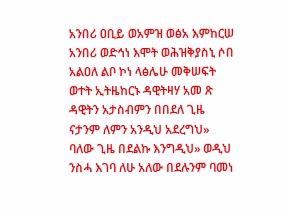አንበሪ ዐቢይ ወአምዝ ወፅአ እምከርሠ አንበሪ ወድኅነ እሞት ወሕዝቅያስኒ ሶበ አልዐለ ልቦ ኮነ ላፅሌሁ መቅሠፍት ወተት ኢትዜከርኑ ዳዊትዛሃ አመ ጽ ዳዊትን አታስብምን በበደለ ጊዜ ናታንም ለምን አንዲህ አደረግህ» ባለው ጊዜ በደልኩ እንግዲህ» ወዲህ ንስሓ እገባ ለሁ አለው በደሉንም ባመነ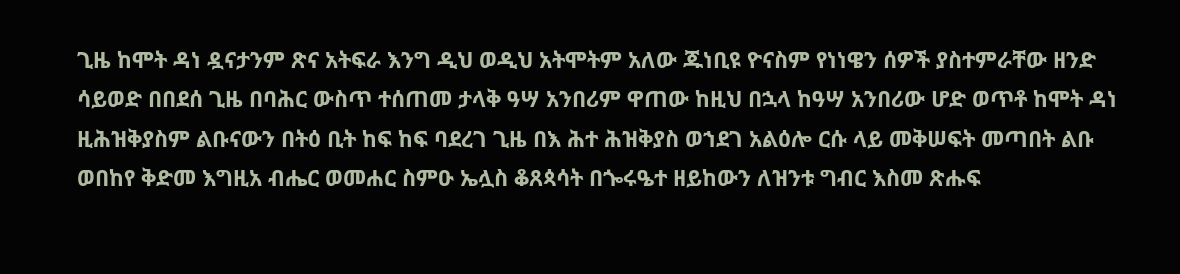ጊዜ ከሞት ዳነ ዷናታንም ጽና አትፍራ እንግ ዲህ ወዲህ አትሞትም አለው ጁነቢዩ ዮናስም የነነዌን ሰዎች ያስተምራቸው ዘንድ ሳይወድ በበደሰ ጊዜ በባሕር ውስጥ ተሰጠመ ታላቅ ዓሣ አንበሪም ዋጠው ከዚህ በኋላ ከዓሣ አንበሪው ሆድ ወጥቶ ከሞት ዳነ ዚሕዝቅያስም ልቡናውን በትዕ ቢት ከፍ ከፍ ባደረገ ጊዜ በእ ሕተ ሕዝቅያስ ወኀደገ አልዕሎ ርሱ ላይ መቅሠፍት መጣበት ልቡ ወበከየ ቅድመ እግዚአ ብሔር ወመሐር ስምዑ ኤሏስ ቆጸጳሳት በጐሩዔተ ዘይከውን ለዝንቱ ግብር እስመ ጽሑፍ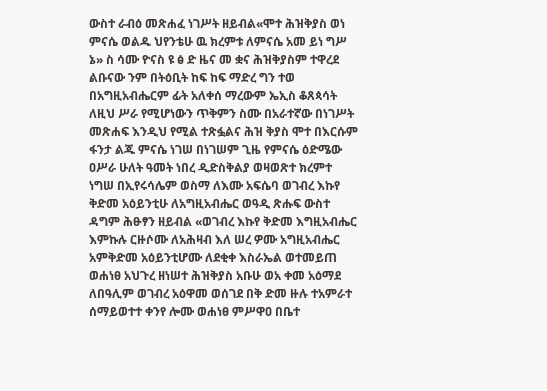ውስተ ራብዕ መጽሐፈ ነገሥት ዘይብል«ሞተ ሕዝቅያስ ወነ ምናሴ ወልዱ ህየንቴሁ ዉ ክረምቱ ለምናሴ አመ ይነ ግሥ ኔ» ስ ሳሙ ዮናስ ዩ ፅ ድ ዜና መ ቋና ሕዝቅያስም ተዋረደ ልቡናው ንም በትዕቢት ከፍ ከፍ ማድረ ግን ተወ በአግዚአብሔርም ፊት አለቀሰ ማረውም ኤኢስ ቆጸጳሳት ለዚህ ሥራ የሚሆነውን ጥቅምን ስሙ በአራተኛው በነገሥት መጽሐፍ እንዲህ የሚል ተጽፏልና ሕዝ ቅያስ ሞተ በእርሱም ፋንታ ልጁ ምናሴ ነገሠ በነገሠም ጊዜ የምናሴ ዕድሜው ዐሥራ ሁለት ዓመት ነበረ ዲድስቅልያ ወዛወጽተ ክረምተ ነግሠ በኢየሩሳሌም ወስማ ለእሙ አፍሴባ ወገብረ እኩየ ቅድመ አዕይንቲሁ ለአግዚአብሔር ወዓዲ ጽሑፍ ውስተ ዳግም ሕፁፃን ዘይብል «ወገብረ እኩየ ቅድመ እግዚአብሔር እምኩሉ ርዙሶሙ ለአሕዛብ እለ ሠረ ዎሙ አግዚአብሔር አምቅድመ አዕይንቲሆሙ ለደቂቀ እስራኤል ወተመይጠ ወሐነፀ አህጉረ ዘነሠተ ሕዝቅያስ አቡሁ ወአ ቀመ አዕማደ ለበዓሊም ወገብረ አዕዋመ ወሰገደ በቅ ድመ ዙሉ ተአምራተ ሰማይወተተ ቀንየ ሎሙ ወሐነፀ ምሥዋዐ በቤተ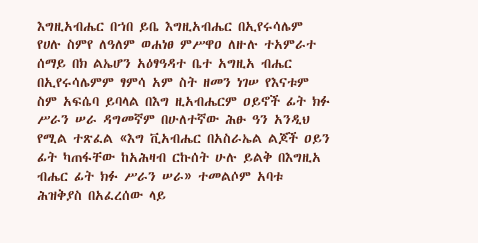እግዚአብሔር በኀበ ይቤ እግዚአብሔር በኢየሩሳሌም የሀሉ ስምየ ለዓለም ወሐነፀ ምሥዋዐ ለዙሉ ተአምራተ ሰማይ በክ ልኤሆን አዕፃዓዳተ ቤተ አግዚአ ብሔር በኢየሩሳሌምም ፃምሳ አም ስት ዘመን ነገሠ የእናቱም ስም አፍሴባ ይባላል በእግ ዚአብሔርም ዐይኖች ፊት ክፉ ሥራን ሠራ ዳግመኛም በሁለተኛው ሕፁ ዓን አንዲህ የሚል ተጽፈል «እግ ቪአብሔር በአስራኤል ልጆች ዐይን ፊት ካጠፋቸው ከአሕዛብ ርኩሰት ሁሉ ይልቅ በእግዚአ ብሔር ፊት ክፉ ሥራን ሠራ» ተመልሶም አባቱ ሕዝቅያስ በአፈረሰው ላይ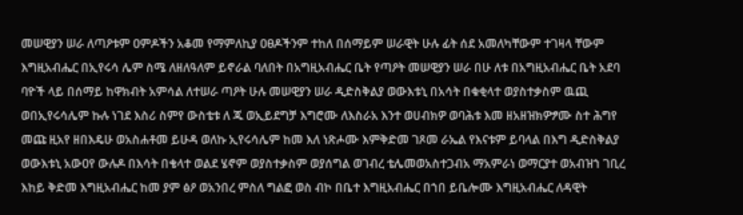መሠዊያን ሠራ ለጣዖቱም ዐምዶችን አቆመ የማምለኪያ ዐፀዶችንም ተከለ በሰማይም ሠራዊት ሁሉ ፊት ሰደ አመለካቸውም ተገዛላ ቸውም እግዚአብሔር በኢየሩሳ ሌም ስሜ ለዘለዓለም ይኖራል ባለበት በአግዚአብሔር ቤት የጣዖት መሠዊያን ሠራ በሁ ለቱ በአግዚአብሔር ቤት አደባ ባዮች ላይ በሰማይ ከዋክብት አምሳል ለተሠራ ጣዖት ሁሉ መሠዊያን ሠራ ዲድስቅልያ ወውእቱኒ በአሳት በቁቂላተ ወያስተቃስም ዉጪ ወበኢየሩሳሌም ኩሉ ነገደ እስሪ ስምየ ውስቴቱ ለ ጁ ወኢይደግቻ እግሮሙ ለእስራአ እንተ ወሀብክዎ ወባሕቱ እመ ዘአዘዝክዎፇሙ ስተ ሕግየ መጩ ዚአየ ዘበእዴሁ ወአስሐቶመ ይሁዳ ወለኩ ኢየሩሳሌም ከመ እለ ነጽሖሙ እምቅድመ ገጾመ ራኤል የእናቱም ይባላል በእግ ዲድስቅልያ ወውእቱኒ አውዐየ ውሉዶ በእሳት በቄላተ ወልደ ሄኖም ወያስተቃስም ወያሰግል ወገብረ ቴሌመወአስተጋብአ ማአምራነ ወማርያተ ወአብዝኀ ገቢረ እከይ ቅድመ እግዚአብሔር ከመ ያም ፅዖ ወአንበረ ምስለ ግልፎ ወስ ብኮ በቤተ እግዚአብሔር በኀበ ይቤሎሙ እግዚአብሔር ለዳዊት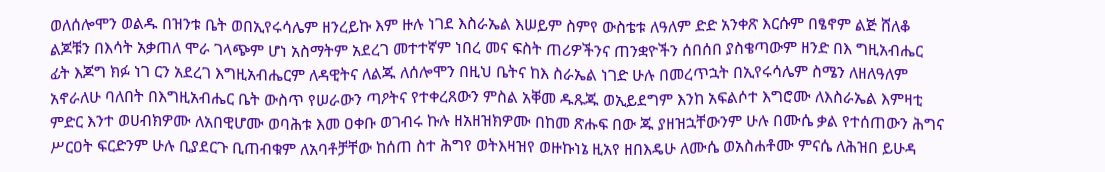ወለሰሎሞን ወልዱ በዝንቱ ቤት ወበኢየሩሳሌም ዘንረይኩ እም ዙሉ ነገደ እስራኤል እሠይም ስምየ ውስቴቱ ለዓለም ድድ አንቀጽ እርሱም በፄኖም ልጅ ሸለቆ ልጆቹን በእሳት አቃጠለ ሞራ ገላጭም ሆነ አስማትም አደረገ መተተኛም ነበረ መና ፍስት ጠሪዎችንና ጠንቋዮችን ሰበሰበ ያስቄጣውም ዘንድ በእ ግዚአብሔር ፊት እጆግ ክፉ ነገ ርን አደረገ እግዚአብሔርም ለዳዊትና ለልጁ ለሰሎሞን በዚህ ቤትና ከእ ስራኤል ነገድ ሁሉ በመረጥኋት በኢየሩሳሌም ስሜን ለዘለዓለም አኖራለሁ ባለበት በእግዚአብሔር ቤት ውስጥ የሠራውን ጣዖትና የተቀረጸውን ምስል አቐመ ዱጹጁ ወኢይደግም እንከ አፍልሶተ እግሮሙ ለእስራኤል እምዛቲ ምድር እንተ ወሀብክዎሙ ለአበዊሆሙ ወባሕቱ እመ ዐቀቡ ወገብሩ ኩሉ ዘአዘዝክዎሙ በከመ ጽሑፍ በው ጁ ያዘዝኋቸውንም ሁሉ በሙሴ ቃል የተሰጠውን ሕግና ሥርዐት ፍርድንም ሁሉ ቢያደርጉ ቢጠብቁም ለአባቶቻቸው ከሰጠ ስተ ሕግየ ወትእዛዝየ ወዙኩነኔ ዚአየ ዘበእዴሁ ለሙሴ ወአስሐቶሙ ምናሴ ለሕዝበ ይሁዳ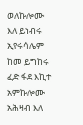ወለኩሎሙ እለ ይነብሩ ኢየሩሳሌም ከመ ይግከሩ ፈድ ፋደ እኪተ አምኩሎሙ አሕዛብ እለ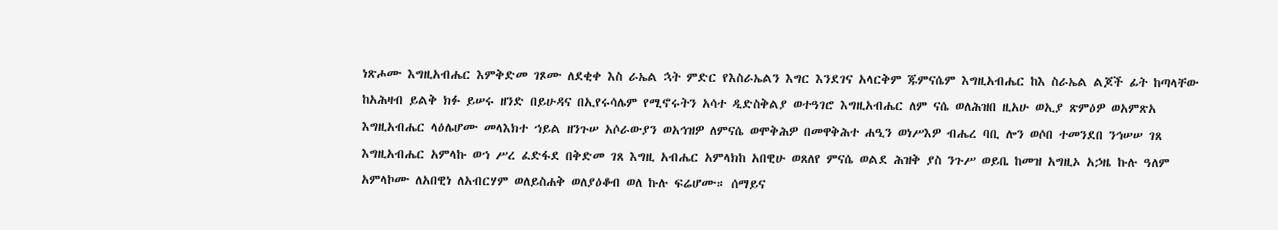ነጽሖሙ እግዚአብሔር እምቅድመ ገጾሙ ለደቂቀ እስ ራኤል ኋት ምድር የእስራኤልን እግር እንደገና አላርቅም ጁምናሴም እግዚአብሔር ከእ ስራኤል ልጆች ፊት ከጣላቸው ከአሕዛብ ይልቅ ክፉ ይሠሩ ዘንድ በይሁዳና በኢየሩሳሌም የሚኖሩትን አሳተ ዲድስቅልያ ወተዓገሮ እግዚአብሔር ለም ናሴ ወለሕዝበ ዚአሁ ወኢያ ጽምዕዎ ወአምጽአ እግዚአብሔር ላዕሌሆሙ መላእክተ ኀይል ዘንጉሠ አሶራውያን ወአኅዝዎ ለምናሴ ወሞቅሕዎ በመዋቅሕተ ሐዒን ወነሥእዎ ብሔረ ባቢ ሎን ወሶበ ተመንደበ ንኅሠሠ ገጸ እግዚአብሔር አምላኩ ወኀ ሥረ ፈድፋደ በቅድመ ገጸ እግዚ አብሔር አምላክከ አበዊሁ ወጸለየ ምናሴ ወልደ ሕዝቅ ያስ ንጉሥ ወይቤ ከመዝ አግዚኦ አኃዜ ኩሉ ዓለም አምላኮሙ ለአበዊነ ለአብርሃም ወለይስሐቅ ወለያዕቆብ ወለ ኩሉ ፍሬሆሙ። ሰማይና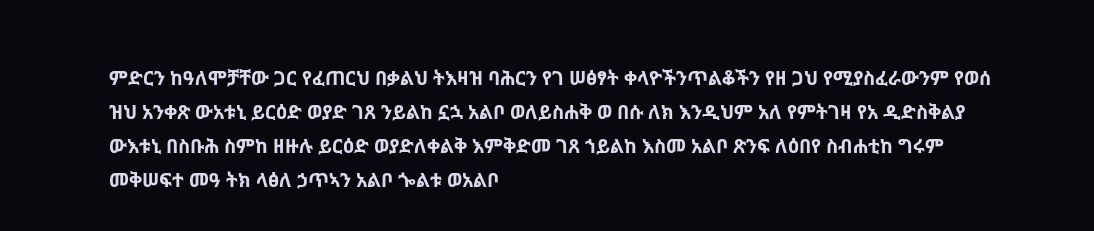ምድርን ከዓለሞቻቸው ጋር የፈጠርህ በቃልህ ትእዛዝ ባሕርን የገ ሠፅፃት ቀላዮችንጥልቆችን የዘ ጋህ የሚያስፈራውንም የወሰ ዝህ አንቀጽ ውአቱኒ ይርዕድ ወያድ ገጸ ንይልከ ኗኋ አልቦ ወለይስሐቅ ወ በሱ ለክ እንዲህም አለ የምትገዛ የአ ዲድስቅልያ ውእቱኒ በስቡሕ ስምከ ዘዙሉ ይርዕድ ወያድለቀልቅ እምቅድመ ገጸ ኀይልከ እስመ አልቦ ጽንፍ ለዕበየ ስብሐቲከ ግሩም መቅሠፍተ መዓ ትክ ላፅለ ኃጥኣን አልቦ ጐልቱ ወአልቦ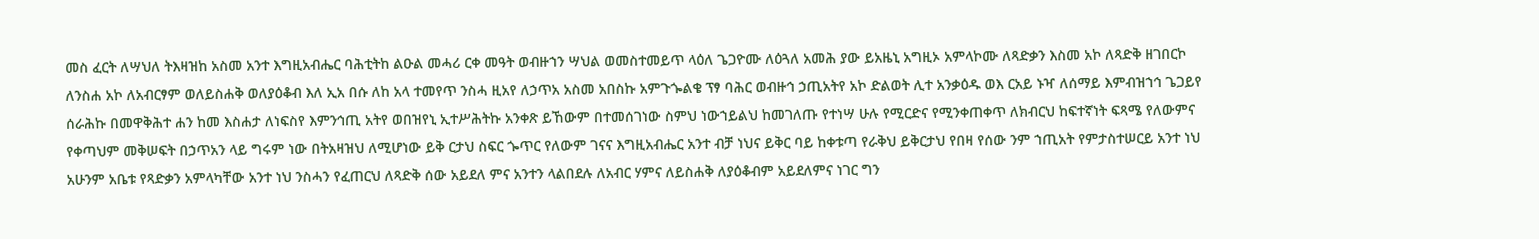መስ ፈርት ለሣህለ ትእዛዝከ አስመ አንተ እግዚአብሔር ባሕቲትከ ልዑል መሓሪ ርቀ መዓት ወብዙኀን ሣህል ወመስተመይጥ ላዕለ ጌጋዮሙ ለዕጓለ አመሕ ያው ይአዜኒ አግዚኦ አምላኮሙ ለጻድቃን እስመ አኮ ለጻድቅ ዘገበርኮ ለንስሐ አኮ ለአብርፃም ወለይስሐቅ ወለያዕቆብ እለ ኢአ በሱ ለከ አላ ተመየጥ ንስሓ ዚአየ ለኃጥአ አስመ አበስኩ አምጉጐልቄ ፕፃ ባሕር ወብዙኅ ኃጢአትየ አኮ ድልወት ሊተ አንቃዕዱ ወእ ርአይ ኑዣ ለሰማይ እምብዝኀኅ ጌጋይየ ሰራሕኩ በመዋቅሕተ ሐን ከመ እስሐታ ለነፍስየ እምንኅጢ አትየ ወበዝየኒ ኢተሥሕትኩ አንቀጽ ይኸውም በተመሰገነው ስምህ ነውኀይልህ ከመገለጡ የተነሣ ሁሉ የሚርድና የሚንቀጠቀጥ ለክብርህ ከፍተኛነት ፍጻሜ የለውምና የቀጣህም መቅሠፍት በኃጥአን ላይ ግሩም ነው በትአዛዝህ ለሚሆነው ይቅ ርታህ ስፍር ጐጥር የለውም ገናና እግዚአብሔር አንተ ብቻ ነህና ይቅር ባይ ከቀቱጣ የራቅህ ይቅርታህ የበዛ የሰው ንም ኀጢአት የምታስተሠርይ አንተ ነህ አሁንም አቤቱ የጻድቃን አምላካቸው አንተ ነህ ንስሓን የፈጠርህ ለጻድቅ ሰው አይደለ ምና አንተን ላልበደሉ ለአብር ሃምና ለይስሐቅ ለያዕቆብም አይደለምና ነገር ግን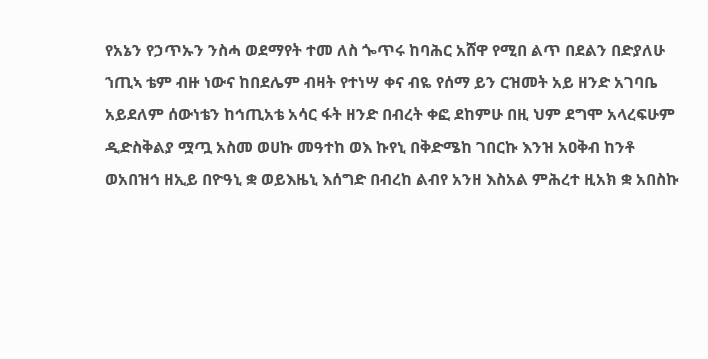የአኔን የኃጥኡን ንስሓ ወደማየት ተመ ለስ ጐጥሩ ከባሕር አሸዋ የሚበ ልጥ በደልን በድያለሁ ኀጢኣ ቴም ብዙ ነውና ከበደሌም ብዛት የተነሣ ቀና ብዬ የሰማ ይን ርዝመት አይ ዘንድ አገባቤ አይደለም ሰውነቴን ከኅጢአቴ አሳር ፋት ዘንድ በብረት ቀፎ ደከምሁ በዚ ህም ደግሞ አላረፍሁም ዲድስቅልያ ሟጧ አስመ ወሀኩ መዓተከ ወእ ኩየኒ በቅድሜከ ገበርኩ እንዝ አዐቅብ ከንቶ ወአበዝኅ ዘኢይ በዮዓኒ ቋ ወይእዜኒ እሰግድ በብረከ ልብየ አንዘ እስአል ምሕረተ ዚአክ ቋ አበስኩ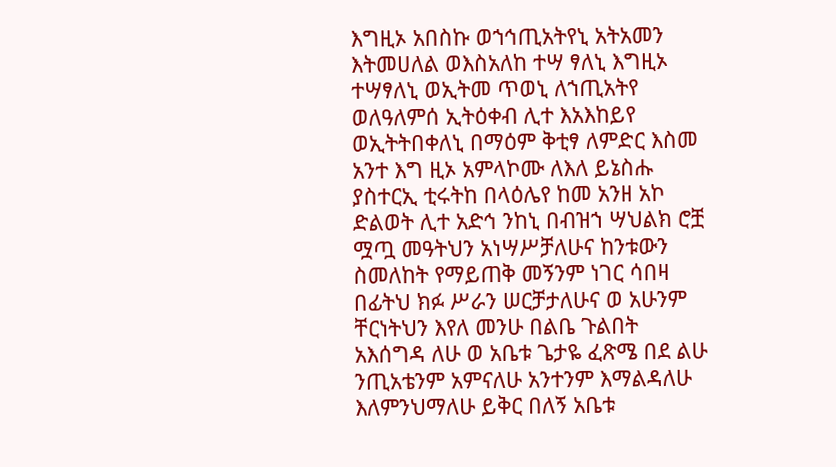እግዚኦ አበስኩ ወኀኅጢአትየኒ አትአመን እትመሀለል ወእስአለከ ተሣ ፃለኒ እግዚኦ ተሣፃለኒ ወኢትመ ጥወኒ ለኀጢአትየ ወለዓለምሰ ኢትዕቀብ ሊተ እአእከይየ ወኢትትበቀለኒ በማዕም ቅቲፃ ለምድር እስመ አንተ እግ ዚኦ አምላኮሙ ለእለ ይኔስሑ ያስተርኢ ቲሩትከ በላዕሌየ ከመ አንዘ አኮ ድልወት ሊተ አድኅ ንከኒ በብዝኀ ሣህልክ ሮቿ ሟጧ መዓትህን አነሣሥቻለሁና ከንቱውን ስመለከት የማይጠቅ መኝንም ነገር ሳበዛ በፊትህ ክፉ ሥራን ሠርቻታለሁና ወ አሁንም ቸርነትህን እየለ መንሁ በልቤ ጉልበት አእሰግዳ ለሁ ወ አቤቱ ጌታዬ ፈጽሜ በደ ልሁ ንጢአቴንም አምናለሁ አንተንም እማልዳለሁ እለምንህማለሁ ይቅር በለኝ አቤቱ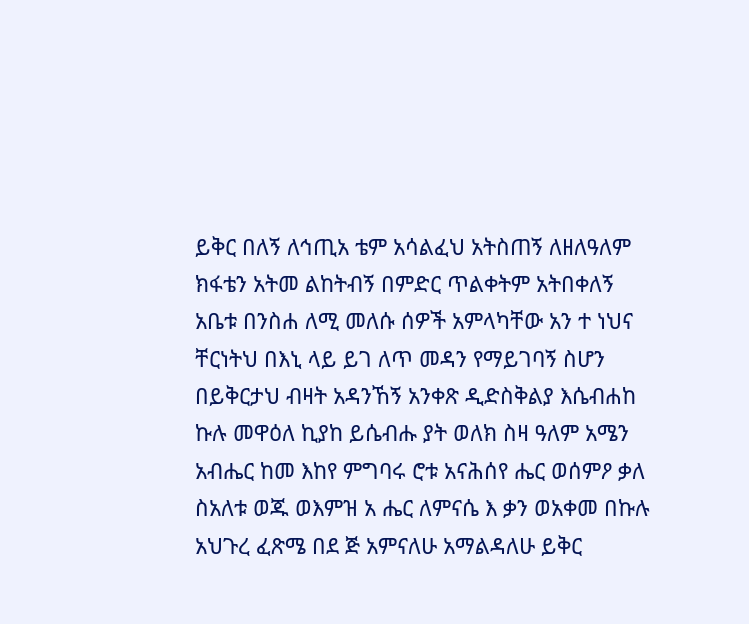ይቅር በለኝ ለኅጢአ ቴም አሳልፈህ አትስጠኝ ለዘለዓለም ክፋቴን አትመ ልከትብኝ በምድር ጥልቀትም አትበቀለኝ አቤቱ በንስሐ ለሚ መለሱ ሰዎች አምላካቸው አን ተ ነህና ቸርነትህ በእኒ ላይ ይገ ለጥ መዳን የማይገባኝ ስሆን በይቅርታህ ብዛት አዳንኸኝ አንቀጽ ዲድስቅልያ እሴብሐከ ኩሉ መዋዕለ ኪያከ ይሴብሑ ያት ወለክ ስዛ ዓለም አሜን አብሔር ከመ እከየ ምግባሩ ሮቱ አናሕሰየ ሔር ወሰምዖ ቃለ ስአለቱ ወጁ ወእምዝ አ ሔር ለምናሴ እ ቃን ወአቀመ በኩሉ አህጉረ ፈጽሜ በደ ጅ አምናለሁ አማልዳለሁ ይቅር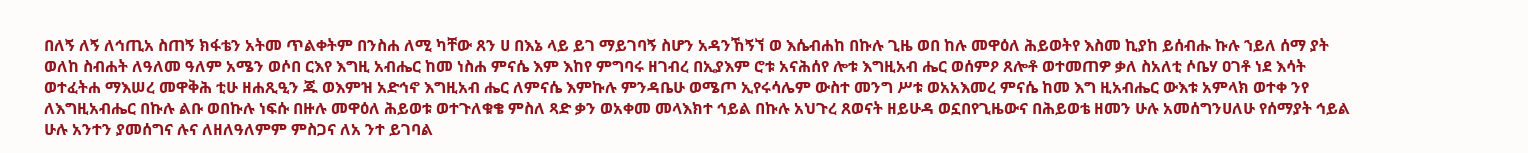በለኝ ለኝ ለኅጢአ ስጠኝ ክፋቴን አትመ ጥልቀትም በንስሐ ለሚ ካቸው ጸን ሀ በእኔ ላይ ይገ ማይገባኝ ስሆን አዳንኸኝኘ ወ እሴብሐከ በኩሉ ጊዜ ወበ ከሉ መዋዕለ ሕይወትየ እስመ ኪያከ ይሰብሑ ኩሉ ኀይለ ሰማ ያት ወለከ ስብሐት ለዓለመ ዓለም አሜን ወሶበ ርእየ እግዚ አብሔር ከመ ነስሐ ምናሴ እም እከየ ምግባሩ ዘገብረ በኢያእም ሮቱ አናሕሰየ ሎቱ እግዚአብ ሔር ወሰምዖ ጸሎቶ ወተመጠዎ ቃለ ስአለቲ ሶቤሃ ዐገቶ ነደ እሳት ወተፈትሐ ማእሠረ መዋቅሕ ቲሁ ዘሐጺዒን ጁ ወእምዝ አድኅኖ እግዚአብ ሔር ለምናሴ እምኩሉ ምንዳቤሁ ወሜጦ ኢየሩሳሌም ውስተ መንግ ሥቱ ወአአእመረ ምናሴ ከመ እግ ዚአብሔር ውእቱ አምላክ ወተቀ ንየ ለእግዚአብሔር በኩሉ ልቡ ወበኩሉ ነፍሱ በዙሉ መዋዕለ ሕይወቱ ወተጉለቁቄ ምስለ ጻድ ቃን ወአቀመ መላእክተ ኅይል በኩሉ አህጉረ ጸወናት ዘይሁዳ ወኗበየጊዜውና በሕይወቴ ዘመን ሁሉ አመሰግንሀለሁ የሰማያት ኅይል ሁሉ አንተን ያመሰግና ሉና ለዘለዓለምም ምስጋና ለአ ንተ ይገባል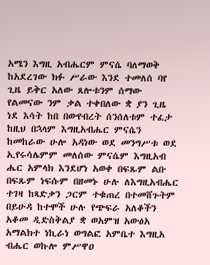አሜን እግዚ አብሔርም ምናሴ ባለማወቅ ከአደረገው ክፉ ሥራው እንደ ተመለሰ ባየ ጊዜ ይቅር አለው ጸሎቱንም ሰማው የልመናው ንም ቃል ተቀበለው ቋ ያን ጊዜ ነደ እሳት ከበ በውየብረት ሰንሰለቱም ተፈታ ከዚህ በኋላም እግዚአብሔር ምናሴን ከመከራው ሁሎ አዳነው ወደ መንግሥቱ ወደ ኢየሩሳሌምም መለሰው ምናሴም እግዚአብ ሔር አምላክ እንደሆነ አወቀ በፍጹም ልቡ በፍጹም ነፍሱም በዘመኑ ሁሉ ለእግዚአብሔር ተገዛ ከጻድቃን ጋርም ተቁጠረ በተመሸጉትም በይሁዳ ከተሞች ሁሉ የጭፍራ አለቆችን አቆመ ዲድስቅልያ ቋ ወአምዝ አውፅአ አማልክተ ነኪራነ ወግልፎ አምቤተ እግዚአ ብሔር ወኩሎ ምሥዋዐ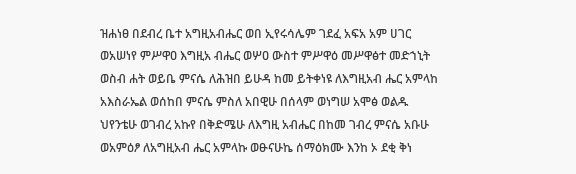ዝሐነፀ በደብረ ቤተ አግዚአብሔር ወበ ኢየሩሳሌም ገደፈ አፍአ አም ሀገር ወአሠነየ ምሥዋዐ እግዚአ ብሔር ወሦዐ ውስተ ምሥዋዕ መሥዋፅተ መድኀኒት ወስብ ሐት ወይቤ ምናሴ ለሕዝበ ይሁዳ ከመ ይትቀነዩ ለእግዚአብ ሔር አምላከ አእስራኤል ወሰከበ ምናሴ ምስለ አበዊሁ በሰላም ወነግሠ አሞፅ ወልዱ ህየንቴሁ ወገብረ አኩየ በቅድሜሁ ለእግዚ አብሔር በከመ ገብረ ምናሴ አቡሁ ወአምዕፆ ለአግዚአብ ሔር አምላኩ ወፁናሁኬ ሰማዕክሙ እንከ ኦ ደቂ ቅነ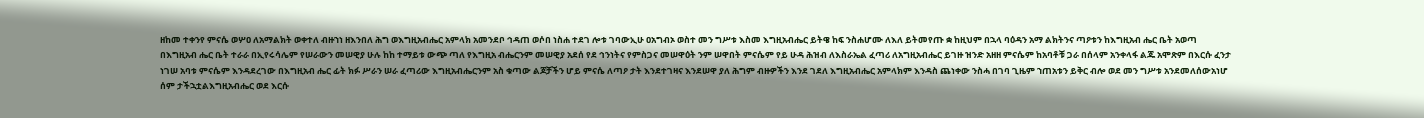ዘከመ ተቀንየ ምናሴ ወሦዐ ለአማልክት ወቀተለ ብዙኀነ ዘእንበለ ሕግ ወእግዚአብሔር አምላክ አመንደቦ ኅዳጠ ወሶበ ነስሐ ተደገ ሎቱ ገባውኢሁ ዐአግብኦ ወስተ መን ግሥቱ እስመ እግዚአብሔር ይትዌ ከፍ ንስሐሆሙ ለእለ ይትመየጡ ቋ ከዚህም በኋላ ባዕዳን አማ ልክትንና ጣዖቱን ከእግዚአብ ሔር ቤት አወጣ በእግዚአብ ሔር ቤት ተራራ በኢየሩሳሌም የሠራውን መሠዊያ ሁሉ ከከ ተማይቱ ውጭ ጣለ የእግዚአ ብሔርንም መሠዊያ አደሰ የደ ኅንነትና የምስጋና መሠዋዕት ንም ሠዋበት ምናሴም የይ ሁዳ ሕዝብ ለእስራኤል ፈጣሪ ለአግዚአብሔር ይገዙ ዝንድ አዘዘ ምናሴም ከአባቶቹ ጋራ በሰላም አንቀላፋ ልጁ አሞጽም በእርሱ ፈንታ ነገሠ አባቱ ምናሴም እንዳደረገው በእግዚአብ ሔር ፊት ክፉ ሥራን ሠራ ፈጣሪው እግዚአብሔርንም አስ ቁጣው ልጆቻችን ሆይ ምናሴ ለጣዖ ታት እንደተገዛና እንደሠዋ ያለ ሕግም ብዙዎችን እንደ ገደለ እግዚአብሔር አምላክም እንዳስ ጨነቀው ንስሓ በገባ ጊዜም ኀጠአቱን ይቅር ብሎ ወደ መን ግሥቱ አንደመለሰውአነሆ ሰም ታችኋቷልእግዚአብሔር ወደ እርሱ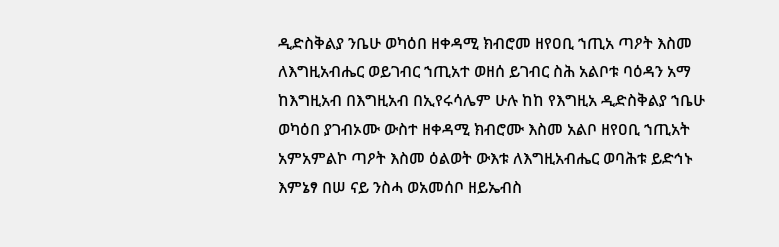ዲድስቅልያ ንቤሁ ወካዕበ ዘቀዳሚ ክብሮመ ዘየዐቢ ኀጢአ ጣዖት እስመ ለእግዚአብሔር ወይገብር ኀጢአተ ወዘሰ ይገብር ስሕ አልቦቱ ባዕዳን አማ ከእግዚአብ በእግዚአብ በኢየሩሳሌም ሁሉ ከከ የእግዚአ ዲድስቅልያ ኀቤሁ ወካዕበ ያገብኦሙ ውስተ ዘቀዳሚ ክብሮሙ እስመ አልቦ ዘየዐቢ ኀጢአት አምአምልኮ ጣዖት እስመ ዕልወት ውእቱ ለእግዚአብሔር ወባሕቱ ይድኅኑ እምኔፃ በሠ ናይ ንስሓ ወአመሰቦ ዘይኤብስ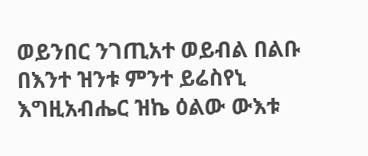ወይንበር ንገጢአተ ወይብል በልቡ በእንተ ዝንቱ ምንተ ይሬስየኒ እግዚአብሔር ዝኬ ዕልው ውእቱ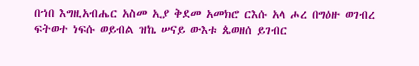በኀበ እግዚአብሔር አስመ ኢያ ቅደመ አመክሮ ርእሱ አላ ሖረ በግዕዙ ወገብረ ፍትወተ ነፍሱ ወይብል ዝኬ ሠናይ ውእቱ ጴወዘሰ ይገብር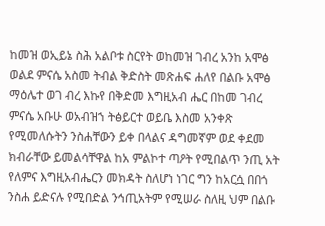ከመዝ ወኢይኔ ስሕ አልቦቱ ስርየት ወከመዝ ገብረ አንከ አሞፅ ወልደ ምናሴ አስመ ትብል ቅድስት መጽሐፍ ሐለየ በልቡ አሞፅ ማዕሌተ ወገ ብረ እኩየ በቅድመ እግዚአብ ሔር በከመ ገብረ ምናሴ አቡሁ ወአብዝኀ ትፅይርተ ወይቤ እስመ አንቀጽ የሚመለሱትን ንስሐቸውን ይቀ በላልና ዳግመኛም ወደ ቀደመ ክብራቸው ይመልሳቸዋል ከአ ምልኮተ ጣዖት የሚበልጥ ንጢ አት የለምና እግዚአብሔርን መክዳት ስለሆነ ነገር ግን ከአርሷ በበጎ ንስሐ ይድናሉ የሚበድል ንኅጢአትም የሚሠራ ስለዚ ህም በልቡ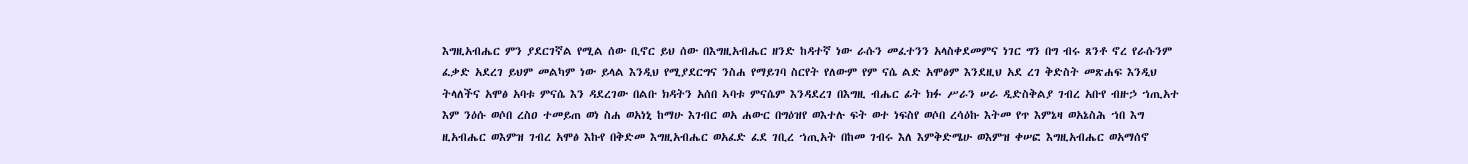እግዚአብሔር ምን ያደርገኛል የሚል ሰው ቢኖር ይህ ሰው በእግዚአብሔር ዘንድ ከዳተኛ ነው ራሱን መፈተንን አላስቀደመምና ነገር ግን በግ ብሩ ጸንቶ ኖረ የራሱንም ፈቃድ አደረገ ይህም መልካም ነው ይላል እንዲህ የሚያደርግና ንስሐ የማይገባ ስርየት የለውም የም ናሴ ልድ አሞፅም እንደዚህ አደ ረገ ቅድስት መጽሐፍ እንዲህ ትላለችና አሞፅ አባቱ ምናሴ እን ዳደረገው በልቡ ክዳትን አሰበ ኣባቱ ምናሴም እንዳደረገ በእግዚ ብሔር ፊት ክፉ ሥራን ሠራ ዲድስቅልያ ገብረ አቡየ ብዙኃ ኀጢአተ እም ንዕሱ ወሶበ ረስዐ ተመይጠ ወነ ስሐ ወአነኒ ከማሁ እገብር ወአ ሐውር በግዕዝየ ወእተሉ ፍት ወተ ነፍስየ ወሶበ ረሳዕኩ እትመ የጥ እምኔዛ ወአኔስሕ ኀበ እግ ዚአብሔር ወእምዝ ገብረ አሞፅ እኩየ በቅድመ እግዚአብሔር ወአፈድ ፈደ ገቢረ ኀጢአት በከመ ገብሩ እለ እምቅድሜሁ ወእምዝ ቀሠፎ እግዚአብሔር ወአማሰኖ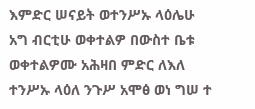እምድር ሠናይት ወተንሥኡ ላዕሌሁ አግ ብርቲሁ ወቀተልዎ በውስተ ቤቱ ወቀተልዎሙ አሕዛበ ምድር ለእለ ተንሥኡ ላዕለ ንጉሥ አሞፅ ወነ ግሠ ተ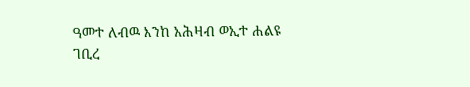ዓመተ ለብዉ እንከ አሕዛብ ወኢተ ሐልዩ ገቢረ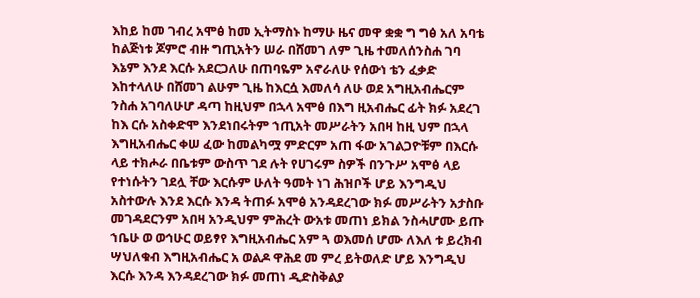እከይ ከመ ገብረ አሞፅ ከመ ኢትማስኑ ከማሁ ዜና መዋ ቋቋ ግ ግፅ አለ አባቴ ከልጅነቱ ጆምሮ ብዙ ግጢአትን ሠራ በሸመገ ለም ጊዜ ተመለሰንስሐ ገባ እኔም እንደ እርሱ አደርጋለሁ በጠባዬም አኖራለሁ የሰውነ ቴን ፈቃድ እከተላለሁ በሸመገ ልሁም ጊዜ ከእርሷ እመለሳ ለሁ ወደ አግዚአብሔርም ንስሐ አገባለሁሆ ዳጣ ከዚህም በኋላ አሞፅ በእግ ዚአብሔር ፊት ክፉ አደረገ ከእ ርሱ አስቀድሞ እንደነበሩትም ኀጢአት መሥራትን አበዛ ከዚ ህም በኋላ እግዚአብሔር ቀሠ ፈው ከመልካሟ ምድርም አጠ ፋው አገልጋዮቹም በእርሱ ላይ ተክሖራ በቤቱም ውስጥ ገደ ሉት የሀገሩም ስዎች በንጉሥ አሞፅ ላይ የተነሱትን ገደሏ ቸው እርሱም ሁለት ዓመት ነገ ሕዝቦች ሆይ እንግዲህ አስተውሉ እንደ እርሱ እንዳ ትጠፉ አሞፅ አንዳደረገው ክፉ መሥራትን አታስቡ መገዳደርንም አበዛ አንዲህም ምሕረት ውአቱ መጠነ ይክል ንስሓሆሙ ይጡ ኀቤሁ ወ ወኅሁር ወይፃየ እግዚአብሔር አም ጓ ወእመሰ ሆሙ ለእለ ቱ ይረክብ ሣህለቁብ እግዚአብሔር አ ወልዶ ዋሕደ መ ምረ ይትወለድ ሆይ እንግዲህ እርሱ እንዳ እንዳደረገው ክፉ መጠነ ዲድስቅልያ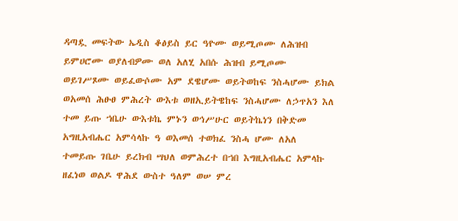ዳጣዷ መፍትው ኤዲስ ቆፅይስ ይር ዓዮሙ ወይሚጦሙ ለሕዝብ ይምሀሮሙ ወያለብዎሙ ወለ አለሂ አበሱ ሕዝብ ይሚጦሙ ወይገሥጾሙ ወይፈውሶሙ አም ደዌሆሙ ወይትወከፍ ንስሓሆሙ ይክል ወአመሰ ሕፁፀ ምሕረት ውእቱ ወዘኢይትዌከፍ ንስሓሆሙ ለኃጥአን እለ ተመ ይጡ ኀቤሁ ውእቱኬ ምኑን ወኅሥሁር ወይትኬነን በቅድመ አግዚአብሔር አምሳላኩ ዓ ወእመሰ ተወክፈ ንስሓ ሆሙ ለአለ ተመይጡ ገቤሁ ይረክብ ሣህለ ወምሕረተ በኀበ እግዚአብሔር አምላኩ ዘፈነወ ወልዶ ዋሕደ ውስተ ዓለም ወሠ ምረ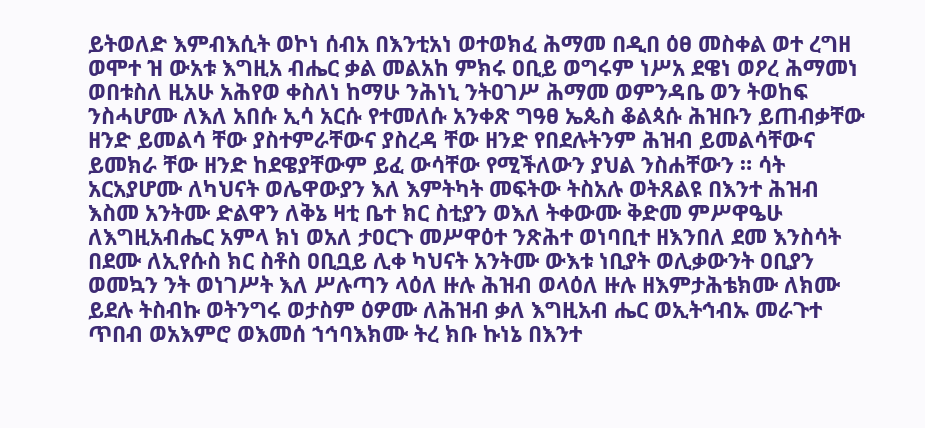ይትወለድ እምብእሲት ወኮነ ሰብአ በእንቲአነ ወተወክፈ ሕማመ በዲበ ዕፀ መስቀል ወተ ረግዘ ወሞተ ዝ ውአቱ እግዚአ ብሔር ቃል መልአከ ምክሩ ዐቢይ ወግሩም ነሥአ ደዌነ ወዖረ ሕማመነ ወበቱስለ ዚአሁ አሕየወ ቀስለነ ከማሁ ንሕነኒ ንትዐገሥ ሕማመ ወምንዳቤ ወን ትወከፍ ንስሓሆሙ ለእለ አበሱ ኢሳ አርሱ የተመለሱ አንቀጽ ግዓፀ ኤጴስ ቆልጳሱ ሕዝቡን ይጠብቃቸው ዘንድ ይመልሳ ቸው ያስተምራቸውና ያስረዳ ቸው ዘንድ የበደሉትንም ሕዝብ ይመልሳቸውና ይመክራ ቸው ዘንድ ከደዌያቸውም ይፈ ውሳቸው የሚችለውን ያህል ንስሐቸውን ። ሳት አርአያሆሙ ለካህናት ወሌዋውያን እለ እምትካት መፍትው ትስአሉ ወትጸልዩ በእንተ ሕዝብ እስመ አንትሙ ድልዋን ለቅኔ ዛቲ ቤተ ክር ስቲያን ወእለ ትቀውሙ ቅድመ ምሥዋዔሁ ለእግዚአብሔር አምላ ክነ ወአለ ታዐርጉ መሥዋዕተ ንጽሕተ ወነባቢተ ዘእንበለ ደመ እንስሳት በደሙ ለኢየሱስ ክር ስቶስ ዐቢቧይ ሊቀ ካህናት አንትሙ ውእቱ ነቢያት ወሊቃውንት ዐቢያን ወመኳን ንት ወነገሥት እለ ሥሉጣን ላዕለ ዙሉ ሕዝብ ወላዕለ ዙሉ ዘእምታሕቴክሙ ለክሙ ይደሉ ትስብኩ ወትንግሩ ወታስም ዕዎሙ ለሕዝብ ቃለ እግዚአብ ሔር ወኢትኅብኡ መራጉተ ጥበብ ወአእምሮ ወእመሰ ኀኅባእክሙ ትረ ክቡ ኩነኔ በእንተ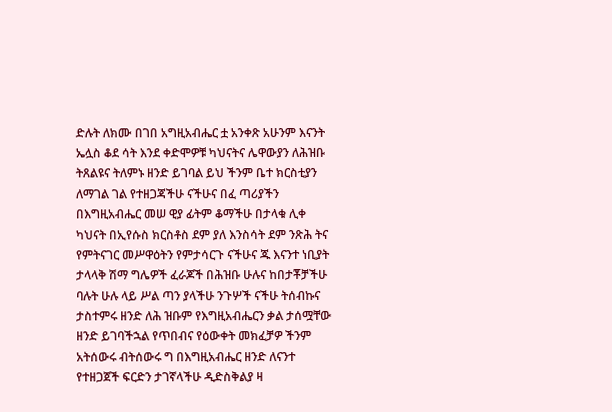ድሉት ለክሙ በገበ አግዚአብሔር ቷ አንቀጽ አሁንም እናንት ኤሏስ ቆደ ሳት እንደ ቀድሞዎቹ ካህናትና ሌዋውያን ለሕዝቡ ትጸልዩና ትለምኑ ዘንድ ይገባል ይህ ችንም ቤተ ክርስቲያን ለማገል ገል የተዘጋጃችሁ ናችሁና በፈ ጣሪያችን በእግዚአብሔር መሠ ዊያ ፊትም ቆማችሁ በታላቁ ሊቀ ካህናት በኢየሱስ ክርስቶስ ደም ያለ እንስሳት ደም ንጽሕ ትና የምትናገር መሥዋዕትን የምታሳርጉ ናችሁና ጁ እናንተ ነቢያት ታላላቅ ሽማ ግሌዎች ፈራጆች በሕዝቡ ሁሉና ከበታቾቻችሁ ባሉት ሁሉ ላይ ሥል ጣን ያላችሁ ንጉሦች ናችሁ ትሰብኩና ታስተምሩ ዘንድ ለሕ ዝቡም የእግዚአብሔርን ቃል ታሰሟቸው ዘንድ ይገባችኋል የጥበብና የዕውቀት መክፈቻዎ ችንም አትሰውሩ ብትሰውሩ ግ በእግዚአብሔር ዘንድ ለናንተ የተዘጋጀች ፍርድን ታገኛላችሁ ዲድስቅልያ ዛ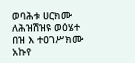ወባሕቱ ሀርክሙ ለሕዝሽዝዩ ወዕሄተ በዝ እ ተዐገሥክሙ አኩየ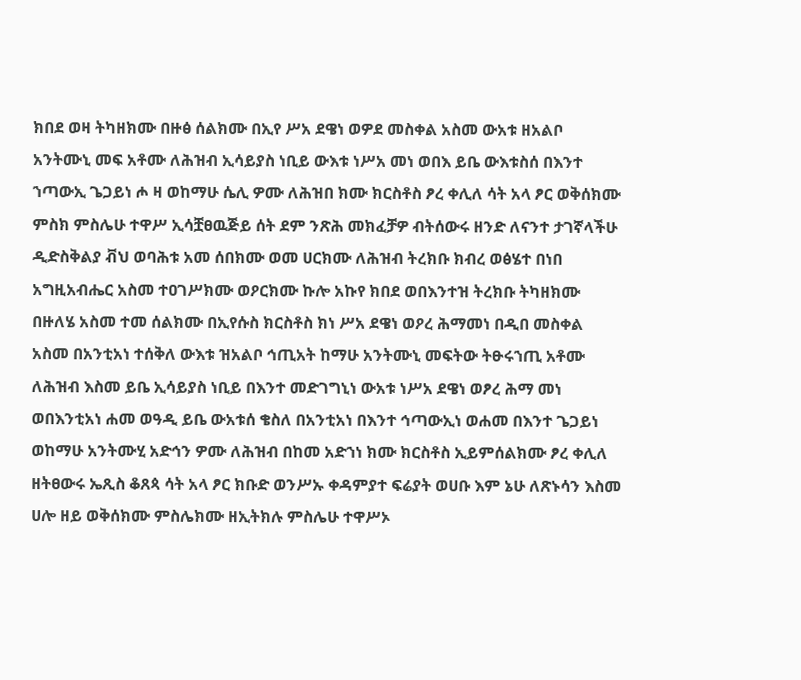ክበደ ወዛ ትካዘክሙ በዙፅ ሰልክሙ በኢየ ሥአ ደዌነ ወዎደ መስቀል አስመ ውአቱ ዘአልቦ አንትሙኒ መፍ አቶሙ ለሕዝብ ኢሳይያስ ነቢይ ውእቱ ነሥአ መነ ወበእ ይቤ ውእቱስሰ በእንተ ኀጣውኢ ጌጋይነ ሖ ዛ ወከማሁ ሴሊ ዎሙ ለሕዝበ ክሙ ክርስቶስ ፆረ ቀሊለ ሳት አላ ፆር ወቅሰክሙ ምስክ ምስሌሁ ተዋሥ ኢሳቿፀዉጅይ ሰት ደም ንጽሕ መክፈቻዎ ብትሰውሩ ዘንድ ለናንተ ታገኛላችሁ ዲድስቅልያ ቭህ ወባሕቱ አመ ሰበክሙ ወመ ሀርክሙ ለሕዝብ ትረክቡ ክብረ ወፅሄተ በነበ አግዚአብሔር አስመ ተዐገሥክሙ ወዖርክሙ ኩሎ አኩየ ክበደ ወበእንተዝ ትረክቡ ትካዘክሙ በዙለሄ አስመ ተመ ሰልክሙ በኢየሱስ ክርስቶስ ክነ ሥአ ደዌነ ወዖረ ሕማመነ በዲበ መስቀል አስመ በአንቲአነ ተሰቅለ ውእቱ ዝአልቦ ኅጢአት ከማሁ አንትሙኒ መፍትው ትፁሩኀጢ አቶሙ ለሕዝብ እስመ ይቤ ኢሳይያስ ነቢይ በእንተ መድገግኒነ ውአቱ ነሥአ ደዌነ ወፆረ ሕማ መነ ወበእንቲአነ ሐመ ወዓዲ ይቤ ውአቱሰ ቄስለ በአንቲአነ በእንተ ኅጣውኢነ ወሐመ በእንተ ጌጋይነ ወከማሁ አንትሙሂ አድኅን ዎሙ ለሕዝብ በከመ አድኀነ ክሙ ክርስቶስ ኢይምሰልክሙ ፆረ ቀሊለ ዘትፀውሩ ኤጺስ ቆጸጳ ሳት አላ ፆር ክቡድ ወንሥኡ ቀዳምያተ ፍሬያት ወሀቡ እም ኔሁ ለጽኑሳን እስመ ሀሎ ዘይ ወቅሰክሙ ምስሌክሙ ዘኢትክሉ ምስሌሁ ተዋሥኦ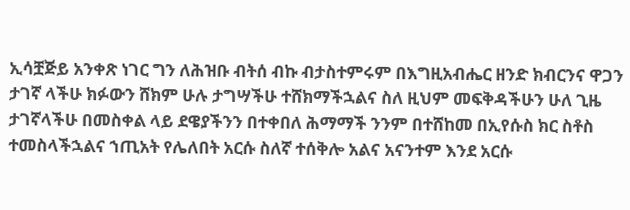ኢሳቿጅይ አንቀጽ ነገር ግን ለሕዝቡ ብትሰ ብኩ ብታስተምሩም በእግዚአብሔር ዘንድ ክብርንና ዋጋን ታገኛ ላችሁ ክፉውን ሸክም ሁሉ ታግሣችሁ ተሸክማችኋልና ስለ ዚህም መፍቅዳችሁን ሁለ ጊዜ ታገኛላችሁ በመስቀል ላይ ደዌያችንን በተቀበለ ሕማማች ንንም በተሸከመ በኢየሱስ ክር ስቶስ ተመስላችኋልና ኀጢአት የሌለበት አርሱ ስለኛ ተሰቅሎ አልና አናንተም እንደ አርሱ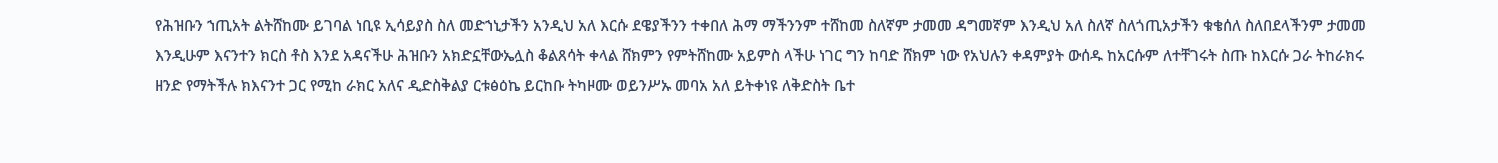የሕዝቡን ኀጢአት ልትሸከሙ ይገባል ነቢዩ ኢሳይያስ ስለ መድኀኒታችን አንዲህ አለ እርሱ ደዌያችንን ተቀበለ ሕማ ማችንንም ተሸከመ ስለኛም ታመመ ዳግመኛም እንዲህ አለ ስለኛ ስለጎጢአታችን ቁቄሰለ ስለበደላችንም ታመመ እንዲሁም እናንተን ክርስ ቶስ እንደ አዳናችሁ ሕዝቡን አክድኗቸውኤሏስ ቆልጸሳት ቀላል ሸክምን የምትሸከሙ አይምስ ላችሁ ነገር ግን ከባድ ሸክም ነው የአህሉን ቀዳምያት ውሰዱ ከአርሱም ለተቸገሩት ስጡ ከእርሱ ጋራ ትከራክሩ ዘንድ የማትችሉ ክእናንተ ጋር የሚከ ራክር አለና ዲድስቅልያ ርቱፅዕኬ ይርከቡ ትካዞሙ ወይንሥኡ መባአ አለ ይትቀነዩ ለቅድስት ቤተ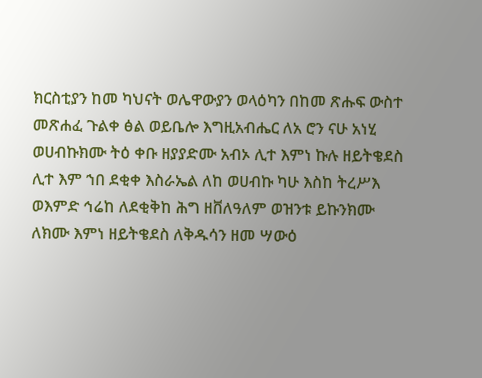ክርስቲያን ከመ ካህናት ወሌዋውያን ወላዕካን በከመ ጽሑፍ ውስተ መጽሐፈ ጉልቀ ፅል ወይቤሎ እግዚአብሔር ለአ ሮን ናሁ አነሂ ወሀብኩክሙ ትዕ ቀቡ ዘያያድሙ አብኦ ሊተ እምነ ኩሉ ዘይትቄደስ ሊተ እም ኀበ ደቂቀ እስራኤል ለከ ወሀብኩ ካሁ እስከ ትረሥእ ወእምድ ኅሬከ ለደቂቅከ ሕግ ዘቨለዓለም ወዝንቱ ይኩንክሙ ለክሙ እምነ ዘይትቄደስ ለቅዱሳን ዘመ ሣውዕ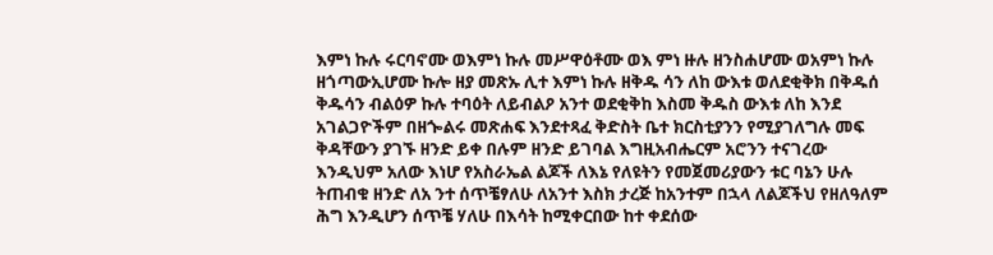እምነ ኩሉ ሩርባኖሙ ወእምነ ኩሉ መሥዋዕቶሙ ወእ ምነ ዙሉ ዘንስሐሆሙ ወአምነ ኩሉ ዘጎጣውኢሆሙ ኩሎ ዘያ መጽኡ ሊተ እምነ ኩሉ ዘቅዱ ሳን ለከ ውእቱ ወለደቂቅክ በቅዱሰ ቅዱሳን ብልዕዎ ኩሉ ተባዕት ለይብልዖ አንተ ወደቂቅከ እስመ ቅዱስ ውእቱ ለከ እንደ አገልጋዮችም በዘጐልሩ መጽሐፍ እንደተጻፈ ቅድስት ቤተ ክርስቲያንን የሚያገለግሉ መፍ ቅዳቸውን ያገኙ ዘንድ ይቀ በሉም ዘንድ ይገባል እግዚአብሔርም አሮንን ተናገረው እንዲህም አለው እነሆ የአስራኤል ልጆች ለእኔ የለዩትን የመጀመሪያውን ቱር ባኔን ሁሉ ትጠብቁ ዘንድ ለአ ንተ ሰጥቼፃለሁ ለአንተ እስክ ታረጅ ከአንተም በኋላ ለልጆችህ የዘለዓለም ሕግ እንዲሆን ሰጥቼ ሃለሁ በእሳት ከሚቀርበው ከተ ቀደሰው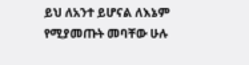ይህ ለአንተ ይሆናል ለእኔም የሚያመጡት መባቸው ሁሉ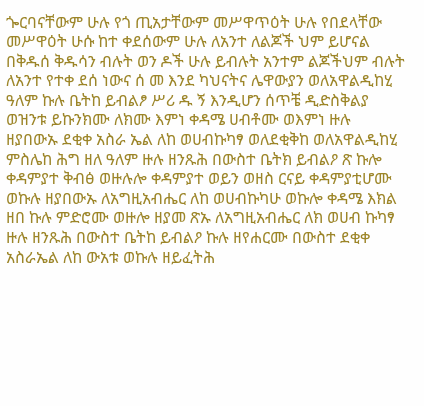ጐርባናቸውም ሁሉ የጎ ጢአታቸውም መሥዋጥዕት ሁሉ የበደላቸው መሥዋዕት ሁሱ ከተ ቀደሰውም ሁሉ ለአንተ ለልጆች ህም ይሆናል በቅዱሰ ቅዱሳን ብሉት ወን ዶች ሁሉ ይብሉት አንተም ልጆችህም ብሉት ለአንተ የተቀ ደሰ ነውና ሰ መ እንደ ካህናትና ሌዋውያን ወለአዋልዲከሂ ዓለም ኩሉ ቤትከ ይብልፆ ሥሪ ዱ ኝ እንዲሆን ሰጥቼ ዲድስቅልያ ወዝንቱ ይኩንክሙ ለክሙ እምነ ቀዳሜ ሀብቶሙ ወእምነ ዙሉ ዘያበውኡ ደቂቀ አስራ ኤል ለከ ወሀብኩካፃ ወለደቂቅከ ወለአዋልዲከሂ ምስሌከ ሕግ ዘለ ዓለም ዙሉ ዘንጹሕ በውስተ ቤትክ ይብልዖ ጽ ኩሎ ቀዳምያተ ቅብፅ ወዙሉሎ ቀዳምያተ ወይን ወዘስ ርናይ ቀዳምያቲሆሙ ወኩሉ ዘያበውኡ ለአግዚአብሔር ለከ ወሀብኩካሁ ወኩሎ ቀዳሜ እክል ዘበ ኩሉ ምድሮሙ ወዙሎ ዘያመ ጽኡ ለአግዚአብሔር ለክ ወሀብ ኩካፃ ዙሉ ዘንጹሕ በውስተ ቤትከ ይብልዖ ኩሉ ዘየሐርሙ በውስተ ደቂቀ አስራኤል ለከ ውአቱ ወኩሉ ዘይፈትሕ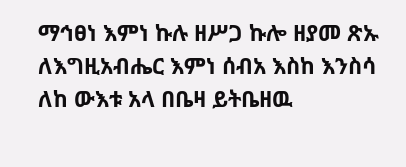ማኅፀነ እምነ ኩሉ ዘሥጋ ኩሎ ዘያመ ጽኡ ለእግዚአብሔር እምነ ሰብአ እስከ እንስሳ ለከ ውእቱ አላ በቤዛ ይትቤዘዉ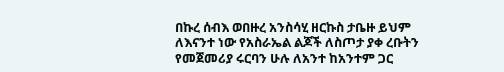በኩረ ሰብእ ወበዙረ አንስሳሂ ዘርኩስ ታቤዙ ይህም ለእናንተ ነው የአስራኤል ልጆች ለስጦታ ያቀ ረቡትን የመጀመሪያ ሩርባን ሁሉ ለአንተ ከአንተም ጋር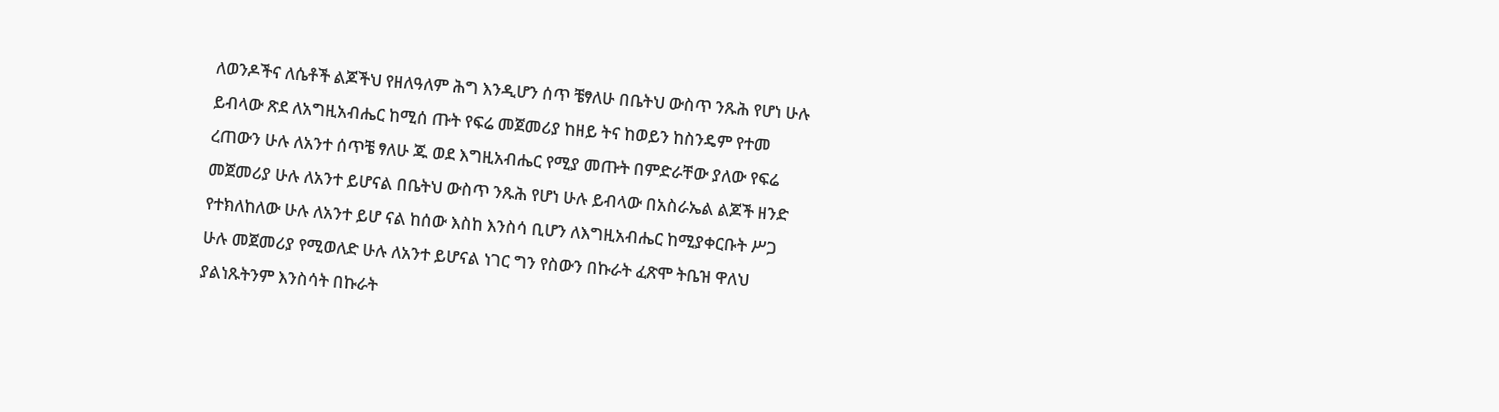ለወንዶችና ለሴቶች ልጆችህ የዘለዓለም ሕግ እንዲሆን ሰጥ ቼፃለሁ በቤትህ ውስጥ ንጹሕ የሆነ ሁሉ ይብላው ጽደ ለአግዚአብሔር ከሚሰ ጡት የፍሬ መጀመሪያ ከዘይ ትና ከወይን ከስንዴም የተመ ረጠውን ሁሉ ለአንተ ሰጥቼ ፃለሁ ጁ ወደ እግዚአብሔር የሚያ መጡት በምድራቸው ያለው የፍሬ መጀመሪያ ሁሉ ለአንተ ይሆናል በቤትህ ውስጥ ንጹሕ የሆነ ሁሉ ይብላው በአስራኤል ልጆች ዘንድ የተክለከለው ሁሉ ለአንተ ይሆ ናል ከሰው እስከ እንስሳ ቢሆን ለእግዚአብሔር ከሚያቀርቡት ሥጋ ሁሉ መጀመሪያ የሚወለድ ሁሉ ለአንተ ይሆናል ነገር ግን የስውን በኩራት ፈጽሞ ትቤዝ ዋለህ ያልነጹትንም እንስሳት በኩራት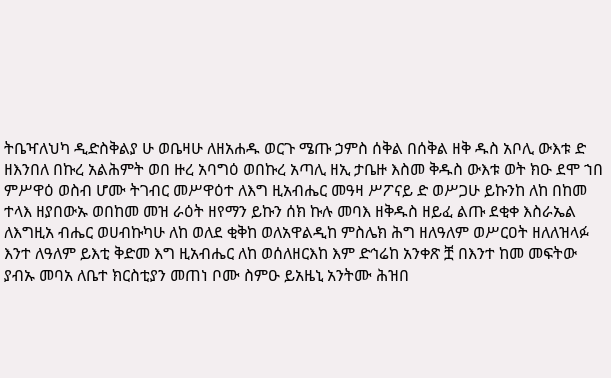ትቤዣለህካ ዲድስቅልያ ሁ ወቤዛሁ ለዘአሐዱ ወርጉ ሜጡ ኃምስ ሰቅል በሰቅል ዘቅ ዱስ አቦሊ ውእቱ ድ ዘእንበለ በኩረ አልሕምት ወበ ዙረ አባግዕ ወበኩረ አጣሊ ዘኢ ታቤዙ እስመ ቅዱስ ውእቱ ወት ክዑ ደሞ ኀበ ምሥዋዕ ወስብ ሆሙ ትገብር መሥዋዕተ ለእግ ዚአብሔር መዓዛ ሥፖናይ ድ ወሥጋሁ ይኩንከ ለከ በከመ ተላእ ዘያበውኡ ወበከመ መዝ ራዕት ዘየማን ይኩን ሰክ ኩሉ መባእ ዘቅዱስ ዘይፈ ልጡ ደቂቀ እስራኤል ለእግዚአ ብሔር ወሀብኩካሁ ለከ ወለደ ቂቅከ ወለአዋልዲከ ምስሌክ ሕግ ዘለዓለም ወሥርዐት ዘለለዝላፉ እንተ ለዓለም ይእቲ ቅድመ እግ ዚአብሔር ለከ ወሰለዘርእከ እም ድኅሬከ አንቀጽ ቿ በእንተ ከመ መፍትው ያብኡ መባአ ለቤተ ክርስቲያን መጠነ ቦሙ ስምዑ ይአዜኒ አንትሙ ሕዝበ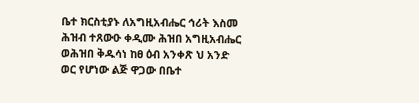ቤተ ክርስቲያኑ ለአግዚአብሔር ኅሪት እስመ ሕዝብ ተጸውዑ ቀዲሙ ሕዝበ አግዚአብሔር ወሕዝበ ቅዱሳነ ከፀ ዕብ አንቀጽ ህ አንድ ወር የሆነው ልጅ ዋጋው በቤተ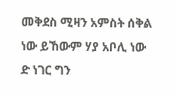መቅደስ ሚዛን አምስት ሰቅል ነው ይኸውም ሃያ አቦሊ ነው ድ ነገር ግን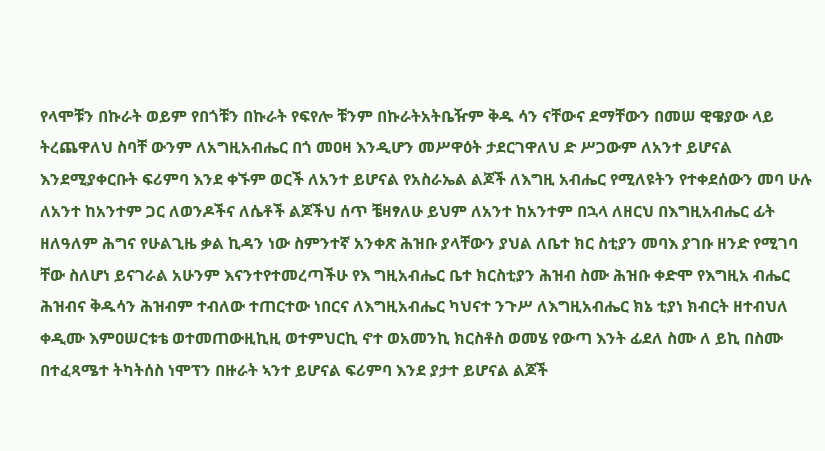የላሞቹን በኩራት ወይም የበጎቹን በኩራት የፍየሎ ቹንም በኩራትአትቤዥም ቅዱ ሳን ናቸውና ደማቸውን በመሠ ዊዌያው ላይ ትረጨዋለህ ስባቸ ውንም ለአግዚአብሔር በጎ መዐዛ እንዲሆን መሥዋዕት ታደርገዋለህ ድ ሥጋውም ለአንተ ይሆናል እንደሚያቀርቡት ፍሪምባ እንደ ቀኙም ወርች ለአንተ ይሆናል የአስራኤል ልጆች ለእግዚ አብሔር የሚለዩትን የተቀደሰውን መባ ሁሉ ለአንተ ከአንተም ጋር ለወንዶችና ለሴቶች ልጆችህ ሰጥ ቼዛፃለሁ ይህም ለአንተ ከአንተም በኋላ ለዘርህ በእግዚአብሔር ፊት ዘለዓለም ሕግና የሁልጊዜ ቃል ኪዳን ነው ስምንተኛ አንቀጽ ሕዝቡ ያላቸውን ያህል ለቤተ ክር ስቲያን መባእ ያገቡ ዘንድ የሚገባ ቸው ስለሆነ ይናገራል አሁንም እናንተየተመረጣችሁ የእ ግዚአብሔር ቤተ ክርስቲያን ሕዝብ ስሙ ሕዝቡ ቀድሞ የእግዚአ ብሔር ሕዝብና ቅዱሳን ሕዝብም ተብለው ተጠርተው ነበርና ለእግዚአብሔር ካህናተ ንጉሥ ለእግዚአብሔር ክኔ ቲያነ ክብርት ዘተብህለ ቀዲሙ እምዐሠርቱቴ ወተመጠውዚኪዚ ወተምህርኪ ኖተ ወአመንኪ ክርስቶስ ወመሄ የውጣ እንት ፊደለ ስሙ ለ ይኪ በስሙ በተፈጻሜተ ትካትሰስ ነሞፕን በዙራት ኣንተ ይሆናል ፍሪምባ እንደ ያታተ ይሆናል ልጆች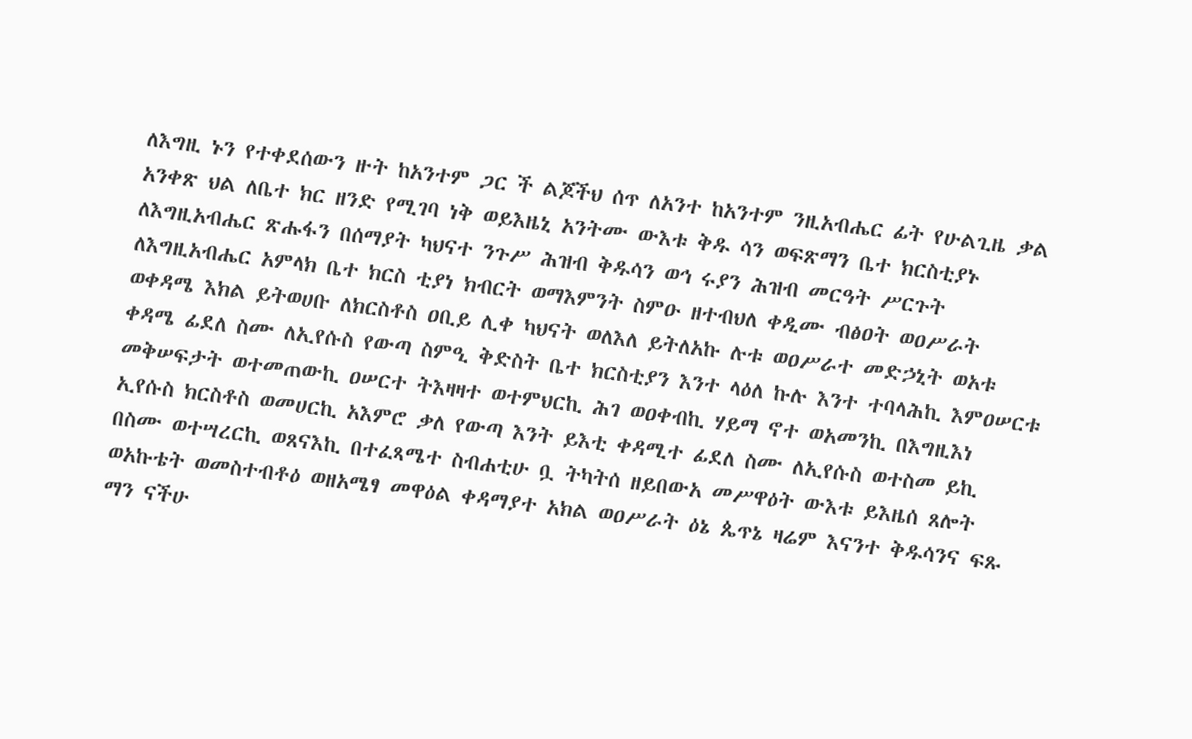ለእግዚ ኑን የተቀደሰውን ዙት ከአንተም ጋር ች ልጆችህ ሰጥ ለአንተ ከአንተም ንዚአብሔር ፊት የሁልጊዜ ቃል አንቀጽ ህል ለቤተ ክር ዘንድ የሚገባ ነቅ ወይእዜኒ አንትሙ ውእቱ ቅዱ ሳን ወፍጽማን ቤተ ክርስቲያኑ ለእግዚአብሔር ጽሑፋን በሰማያት ካህናተ ንጉሥ ሕዝብ ቅዱሳን ወኅ ሩያን ሕዝብ መርዓት ሥርጉት ለእግዚአብሔር አምላክ ቤተ ክርስ ቲያነ ክብርት ወማእምንት ስምዑ ዘተብህለ ቀዲሙ ብፅዐት ወዐሥራት ወቀዳሜ እክል ይትወሀቡ ለክርስቶስ ዐቢይ ሊቀ ካህናት ወለእለ ይትለአኩ ሉቱ ወዐሥራተ መድኃኒት ወአቱ ቀዳሜ ፊደለ ስሙ ለኢየሱስ የውጣ ስምዒ ቅድስት ቤተ ክርስቲያን እንተ ላዕለ ኩሉ እንተ ተባላሕኪ እምዐሠርቱ መቅሠፍታት ወተመጠውኪ ዐሠርተ ትእዛዛተ ወተምህርኪ ሕገ ወዐቀብኪ ሃይማ ኖተ ወአመንኪ በእግዚእነ ኢየሱስ ክርስቶስ ወመሀርኪ አእምሮ ቃለ የውጣ እንት ይእቲ ቀዳሚተ ፊደለ ስሙ ለኢየሱስ ወተስመ ይኪ በስሙ ወተሣረርኪ ወጸናእኪ በተፈጻሜተ ስብሐቲሁ ቧ ትካትሰ ዘይበውአ መሥዋዕት ውእቱ ይእዜሰ ጸሎት ወአኩቴት ወመስተብቶዕ ወዘአሜፃ መዋዕል ቀዳማያተ አክል ወዐሥራት ዕኔ ጴጥኔ ዛሬም እናንተ ቅዱሳንና ፍጹ ማን ናችሁ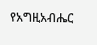የአግዚአብሔር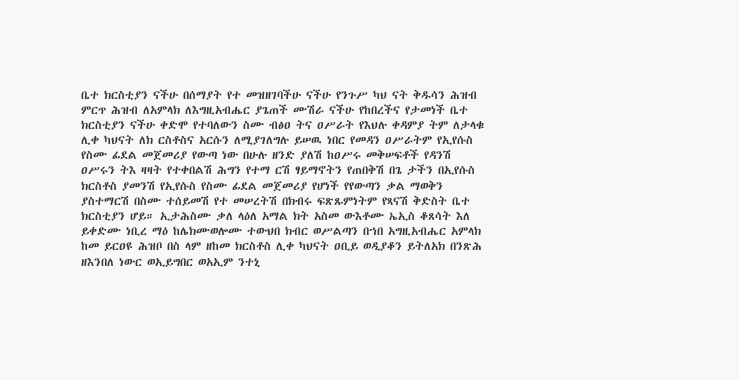ቤተ ክርስቲያን ናችሁ በሰማያት የተ መዝዘገባችሁ ናችሁ የንጉሥ ካህ ናት ቅዱሳን ሕዝብ ምርጥ ሕዝብ ለአምላክ ለእግዚአብሔር ያጌጠች ሙሽራ ናችሁ የከበረችና የታመነች ቤተ ክርስቲያን ናችሁ ቀድሞ የተባለውን ስሙ ብፅዐ ትና ዐሥራት የእህሉ ቀዳምያ ትም ለታላቁ ሊቀ ካህናት ለክ ርስቶስና አርሱን ለሚያገለግሉ ይሠዉ ነበር የመዳን ዐሥራትም የኢየሱስ የስሙ ፊደል መጀመሪያ የውጣ ነው በሁሉ ዘንድ ያለሽ ከዐሥሩ መቅሠፍቶች የዳንሽ ዐሥሩን ትእ ዛዛት የተቀበልሽ ሕግን የተማ ርሽ ፃይማኖትን የጠበቅሽ በጌ ታችን በኢየሱስ ክርስቶስ ያመንሽ የኢየሱስ የስሙ ፊደል መጀመሪያ የሆነች የየውጣን ቃል ማወቅን ያስተማርሽ በስሙ ተሰይመሽ የተ መሠረትሽ በክብሩ ፍጽጹምነትም የጻናሽ ቅድስት ቤተ ክርስቲያን ሆይ። ኢታሕስሙ ቃለ ላዕለ አማል ክት አስመ ውእቶሙ ኤኢስ ቆጸሳት እለ ይቀድሙ ነቢረ ማዕ ከሌክሙወሎሙ ተውህበ ክብር ወሥልጣን በኀበ አግዚአብሔር አምላክ ከመ ይርዐዩ ሕዝቦ በስ ላም ዘከመ ክርስቶስ ሊቀ ካህናት ዐቢይ ወዲያቆን ይትለአክ በንጽሕ ዘእንበለ ነውር ወኢይግበር ወአኢም ንተኒ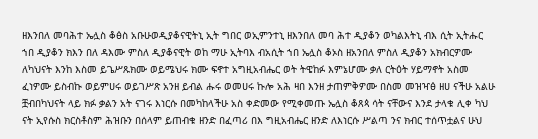ዘእንበለ መባሕተ ኤሏስ ቆፅስ አቡሁወዲያቆናዊትኒ ኢት ግበር ወኢምንተኒ ዘእንበለ መባ ሕተ ዲያቆን ወካልእትኒ ብእ ሲት ኢትሑር ኀበ ዲያቆን ክእን በለ ዳእሙ ምስለ ዲያቆናዊት ወከ ማሁ ኢትባእ ብአሲት ኀበ ኤሏስ ቆኦስ ዘአንበለ ምስለ ዲያቆን አክብርዎሙ ለካህናት እንከ እስመ ይጌሥጹክሙ ወይሜህሩ ክሙ ፍኖተ አግዚአብሔር ወት ትዌከፉ እምኔሆሙ ቃለ ርትዕት ሃይማኖት አስመ ፈነዎሙ ይስብኩ ወይምሀሩ ወይገሥጽ አንዘ ይብል ሑሩ ወመሀሩ ኩሎ አሕ ዛበ እንዘ ታጠምቅዎሙ በስመ መዝዣፅ ዘሀ ናችሁ አልሁ ቿብበካህናት ላይ ክፉ ቃልን አት ናገሩ እነርሱ በመካከላችሁ አስ ቀድመው የሚቀመጡ ኤሏስ ቆጸጳ ሳት ናቸውና እንደ ታላቁ ሊቀ ካህ ናት ኢየሱስ ክርስቶስም ሕዝቡን በሰላም ይጠብቁ ዘንድ በፈጣሪ በእ ግዚአብሔር ዘንድ ለእነርሱ ሥልጣ ንና ክብር ተሰጥቷልና ሁህ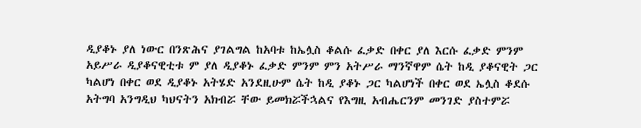ዲያቆኑ ያለ ነውር በንጽሕና ያገልግል ከአባቱ ከኤሏስ ቆልሱ ፈቃድ በቀር ያለ እርሱ ፈቃድ ምንም አይሥራ ዲያቆናዊቲቱ ም ያለ ዲያቆኑ ፈቃድ ምንም ምን አትሥራ ማንኛዋም ሴት ከዲ ያቆናዊት ጋር ካልሆነ በቀር ወደ ዲያቆኑ አትሄድ አንደዚሁም ሴት ከዲ ያቆኑ ጋር ካልሆነች በቀር ወደ ኤሏስ ቆደሱ አትግባ አንግዲህ ካህናትን አክብሯ ቸው ይመክሯችኋልና የእግዚ አብሔርንም መንገድ ያስተምሯ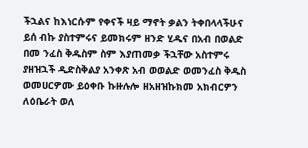ችኋልና ከእነርሱም የቀናች ዛይ ማኖት ቃልን ትቀበላላችሁና ይሰ ብኩ ያስተምሩና ይመክሩም ዘንድ ሂዱና በአብ በወልድ በመ ንፈስ ቅዱስም ስም እያጠመቃ ችኋቸው አስተምሩ ያዘዝኋች ዲድስቅልያ አንቀጽ አብ ወወልድ ወመንፈስ ቅዱስ ወመሀርዎሙ ይዕቀቡ ኩዙሉሎ ዘአዘዝኩክመ አክብርዎን ለዕቤራት ወለ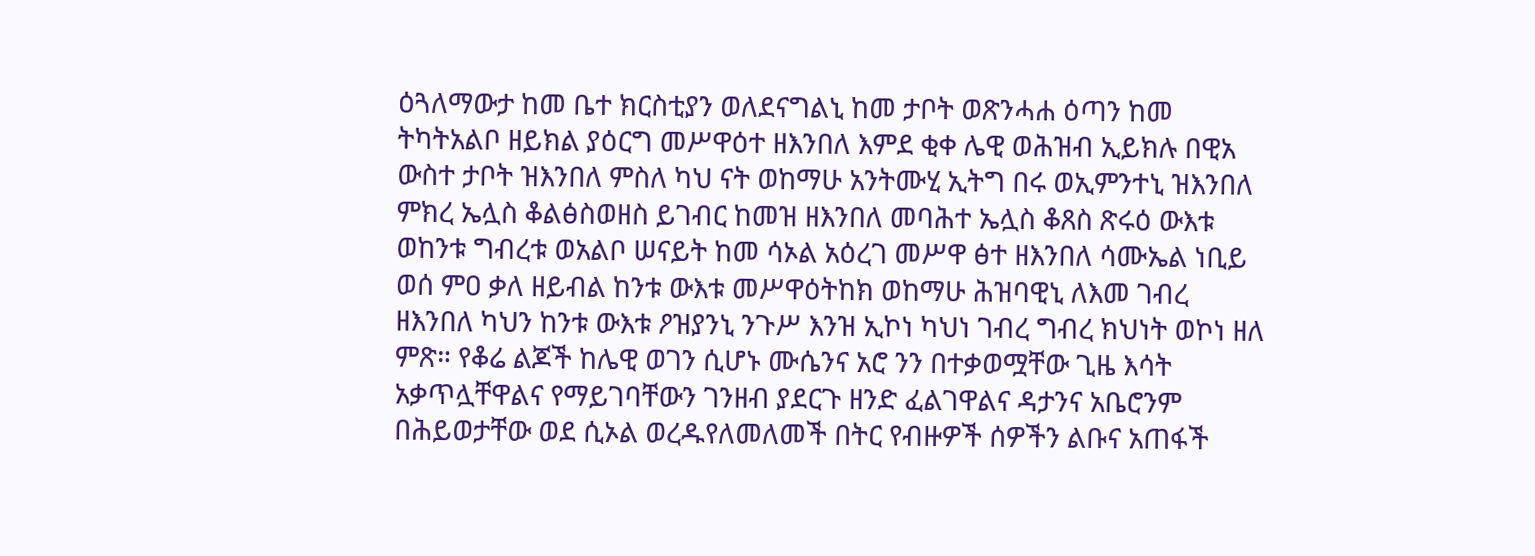ዕጓለማውታ ከመ ቤተ ክርስቲያን ወለደናግልኒ ከመ ታቦት ወጽንሓሐ ዕጣን ከመ ትካትአልቦ ዘይክል ያዕርግ መሥዋዕተ ዘእንበለ እምደ ቂቀ ሌዊ ወሕዝብ ኢይክሉ በዊአ ውስተ ታቦት ዝእንበለ ምስለ ካህ ናት ወከማሁ አንትሙሂ ኢትግ በሩ ወኢምንተኒ ዝእንበለ ምክረ ኤሏስ ቆልፅስወዘስ ይገብር ከመዝ ዘእንበለ መባሕተ ኤሏስ ቆጸስ ጽሩዕ ውእቱ ወከንቱ ግብረቱ ወአልቦ ሠናይት ከመ ሳኦል አዕረገ መሥዋ ፅተ ዘእንበለ ሳሙኤል ነቢይ ወሰ ምዐ ቃለ ዘይብል ከንቱ ውእቱ መሥዋዕትከክ ወከማሁ ሕዝባዊኒ ለእመ ገብረ ዘእንበለ ካህን ከንቱ ውእቱ ዖዝያንኒ ንጉሥ እንዝ ኢኮነ ካህነ ገብረ ግብረ ክህነት ወኮነ ዘለ ምጽ። የቆሬ ልጆች ከሌዊ ወገን ሲሆኑ ሙሴንና አሮ ንን በተቃወሟቸው ጊዜ እሳት አቃጥሏቸዋልና የማይገባቸውን ገንዘብ ያደርጉ ዘንድ ፈልገዋልና ዳታንና አቤሮንም በሕይወታቸው ወደ ሲኦል ወረዱየለመለመች በትር የብዙዎች ሰዎችን ልቡና አጠፋች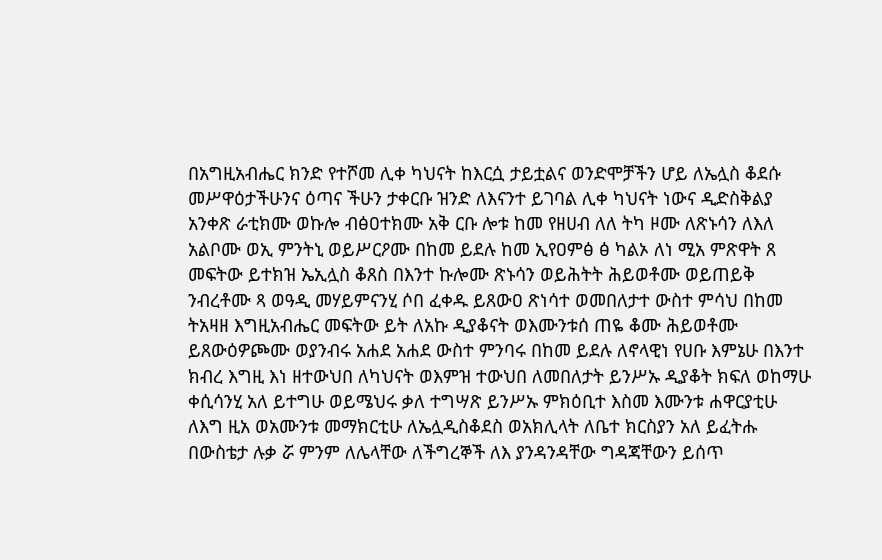በአግዚአብሔር ክንድ የተሾመ ሊቀ ካህናት ከእርሷ ታይቷልና ወንድሞቻችን ሆይ ለኤሏስ ቆደሱ መሥዋዕታችሁንና ዕጣና ችሁን ታቀርቡ ዝንድ ለእናንተ ይገባል ሊቀ ካህናት ነውና ዲድስቅልያ አንቀጽ ራቲክሙ ወኩሎ ብፅዐተክሙ አቅ ርቡ ሎቱ ከመ የዘሀብ ለለ ትካ ዞሙ ለጽኑሳን ለእለ አልቦሙ ወኢ ምንትኒ ወይሥርዖሙ በከመ ይደሉ ከመ ኢየዐምፅ ፅ ካልኦ ለነ ሚአ ምጽዋት ጸ መፍትው ይተክዝ ኤኢሏስ ቆጸስ በእንተ ኩሎሙ ጽኑሳን ወይሕትት ሕይወቶሙ ወይጠይቅ ንብረቶሙ ጻ ወዓዲ መሃይምናንሂ ሶበ ፈቀዱ ይጸውዐ ጽነሳተ ወመበለታተ ውስተ ምሳህ በከመ ትአዛዘ እግዚአብሔር መፍትው ይት ለአኩ ዲያቆናት ወእሙንቱሰ ጠዬ ቆሙ ሕይወቶሙ ይጸውዕዎጮሙ ወያንብሩ አሐደ አሐደ ውስተ ምንባሩ በከመ ይደሉ ለኖላዊነ የሀቡ እምኔሁ በእንተ ክብረ እግዚ እነ ዘተውህበ ለካህናት ወእምዝ ተውህበ ለመበለታት ይንሥኡ ዲያቆት ክፍለ ወከማሁ ቀሲሳንሂ አለ ይተግሁ ወይሜህሩ ቃለ ተግሣጽ ይንሥኡ ምክዕቢተ እስመ እሙንቱ ሐዋርያቲሁ ለእግ ዚአ ወአሙንቱ መማክርቲሁ ለኤሏዲስቆደስ ወአክሊላት ለቤተ ክርስያን አለ ይፈትሑ በውስቴታ ሉቃ ሯ ምንም ለሌላቸው ለችግረኞች ለእ ያንዳንዳቸው ግዳጃቸውን ይሰጥ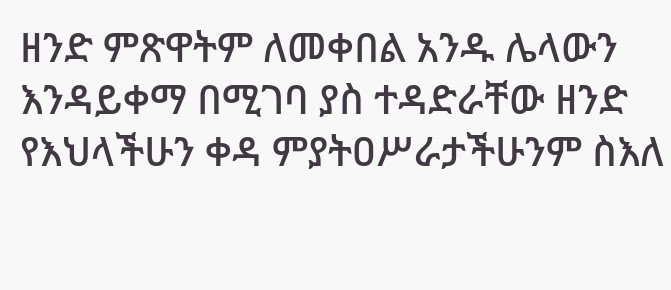ዘንድ ምጽዋትም ለመቀበል አንዱ ሌላውን እንዳይቀማ በሚገባ ያስ ተዳድራቸው ዘንድ የእህላችሁን ቀዳ ምያትዐሥራታችሁንም ስእለ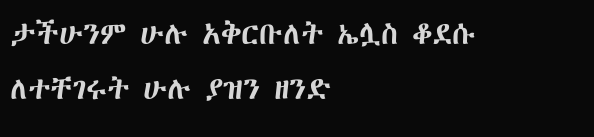ታችሁንም ሁሉ አቅርቡለት ኤሏስ ቆደሱ ለተቸገሩት ሁሉ ያዝን ዘንድ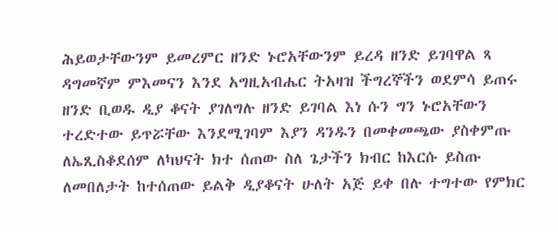ሕይወታቸውንም ይመረምር ዘንድ ኑሮአቸውንም ይረዳ ዘንድ ይገባዋል ጻ ዳግመኛም ምእመናን እንደ አግዚአብሔር ትአዛዝ ችግረኞችን ወደምሳ ይጠሩ ዘንድ ቢወዱ ዲያ ቆናት ያገለግሉ ዘንድ ይገባል እነ ሱን ግን ኑሮአቸውን ተረድተው ይጥሯቸው እንደሚገባም እያን ዳንዱን በመቀመጫው ያስቀምጡ ለኤጺስቆደሰም ለካህናት ክተ ሰጠው ስለ ጌታችን ክብር ከእርሱ ይስጡ ለመበለታት ከተሰጠው ይልቅ ዲያቆናት ሁለት አጅ ይቀ በሉ ተግተው የምክር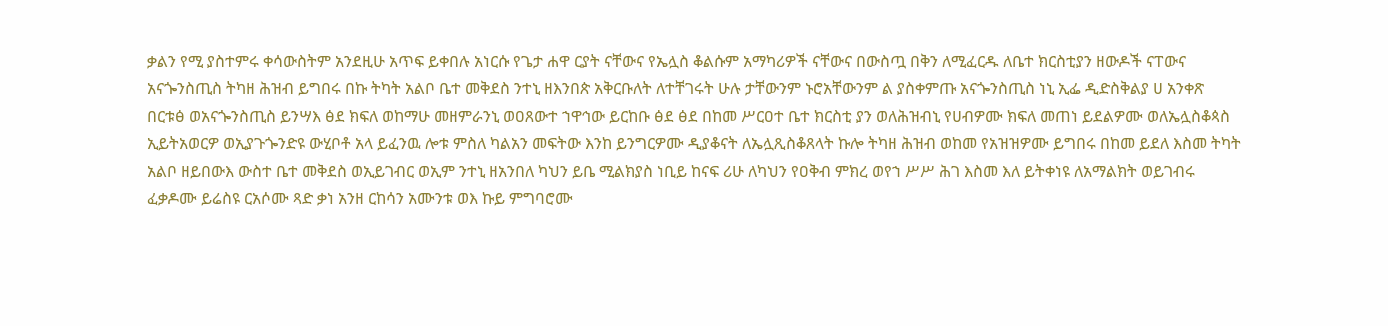ቃልን የሚ ያስተምሩ ቀሳውስትም አንደዚሁ አጥፍ ይቀበሉ አነርሱ የጌታ ሐዋ ርያት ናቸውና የኤሏስ ቆልሱም አማካሪዎች ናቸውና በውስጧ በቅን ለሚፈርዱ ለቤተ ክርስቲያን ዘውዶች ናፐውና አናጐንስጢስ ትካዘ ሕዝብ ይግበሩ በኩ ትካት አልቦ ቤተ መቅደስ ንተኒ ዘእንበጵ አቅርቡለት ለተቸገሩት ሁሉ ታቸውንም ኑሮአቸውንም ል ያስቀምጡ አናጐንስጢስ ነኒ ኢፌ ዲድስቅልያ ሀ አንቀጽ በርቱፅ ወአናጐንስጢስ ይንሣእ ፅደ ክፍለ ወከማሁ መዘምራንኒ ወዐጸውተ ኀዋኅው ይርከቡ ፅደ ፅደ በከመ ሥርዐተ ቤተ ክርስቲ ያን ወለሕዝብኒ የሀብዎሙ ክፍለ መጠነ ይደልዎሙ ወለኤሏስቆጳስ ኢይትአወርዎ ወኢያጉጐንድዩ ውሂቦቶ አላ ይፈንዉ ሎቱ ምስለ ካልአን መፍትው እንከ ይንግርዎሙ ዲያቆናት ለኤሏጺስቆጸላት ኩሎ ትካዘ ሕዝብ ወከመ የአዝዝዎሙ ይግበሩ በከመ ይደለ እስመ ትካት አልቦ ዘይበውእ ውስተ ቤተ መቅደስ ወኢይገብር ወኢም ንተኒ ዘአንበለ ካህን ይቤ ሚልክያስ ነቢይ ከናፍ ሪሁ ለካህን የዐቅብ ምክረ ወየኀ ሥሥ ሕገ እስመ እለ ይትቀነዩ ለአማልክት ወይገብሩ ፈቃዶሙ ይሬስዩ ርአሶሙ ጻድ ቃነ አንዘ ርከሳን አሙንቱ ወእ ኩይ ምግባሮሙ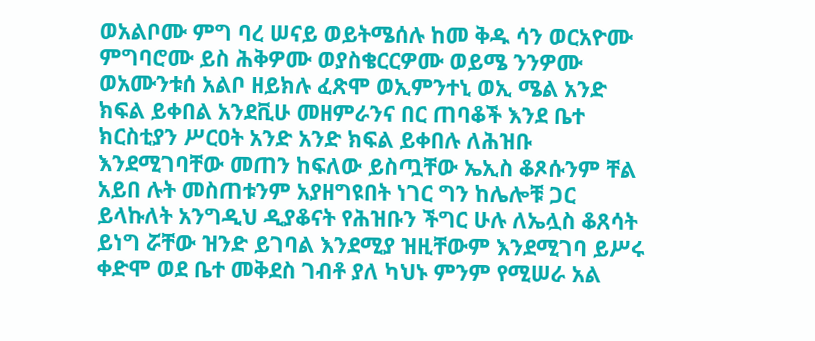ወአልቦሙ ምግ ባረ ሠናይ ወይትሜሰሉ ከመ ቅዱ ሳን ወርአዮሙ ምግባሮሙ ይስ ሕቅዎሙ ወያስቄርርዎሙ ወይሜ ንንዎሙ ወአሙንቱሰ አልቦ ዘይክሉ ፈጽሞ ወኢምንተኒ ወኢ ሜል አንድ ክፍል ይቀበል አንደቪሁ መዘምራንና በር ጠባቆች እንደ ቤተ ክርስቲያን ሥርዐት አንድ አንድ ክፍል ይቀበሉ ለሕዝቡ እንደሚገባቸው መጠን ከፍለው ይስጧቸው ኤኢስ ቆጾሱንም ቸል አይበ ሉት መስጠቱንም አያዘግዩበት ነገር ግን ከሌሎቹ ጋር ይላኩለት አንግዲህ ዲያቆናት የሕዝቡን ችግር ሁሉ ለኤሏስ ቆጸሳት ይነግ ሯቸው ዝንድ ይገባል እንደሚያ ዝዚቸውም እንደሚገባ ይሥሩ ቀድሞ ወደ ቤተ መቅደስ ገብቶ ያለ ካህኑ ምንም የሚሠራ አል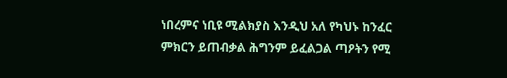ነበረምና ነቢዩ ሚልክያስ እንዲህ አለ የካህኑ ከንፈር ምክርን ይጠብቃል ሕግንም ይፈልጋል ጣዖትን የሚ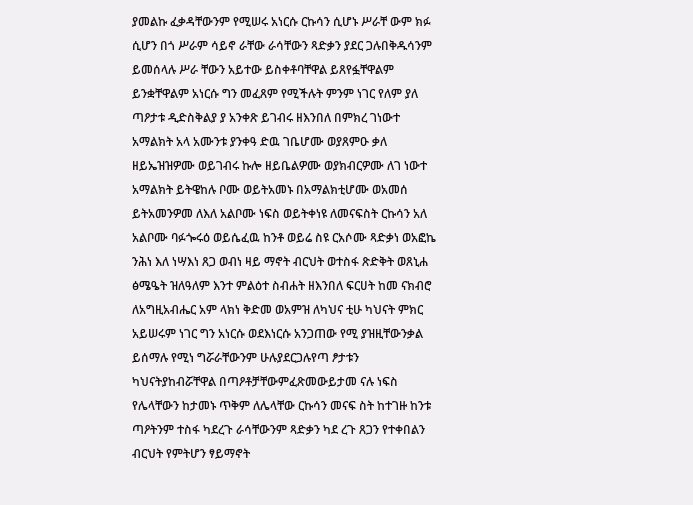ያመልኩ ፈቃዳቸውንም የሚሠሩ አነርሱ ርኩሳን ሲሆኑ ሥራቸ ውም ክፉ ሲሆን በጎ ሥራም ሳይኖ ራቸው ራሳቸውን ጻድቃን ያደር ጋሉበቅዱሳንም ይመሰላሉ ሥራ ቸውን አይተው ይስቀቶባቸዋል ይጸየፏቸዋልም ይንቋቸዋልም አነርሱ ግን መፈጸም የሚችሉት ምንም ነገር የለም ያለ ጣዖታቱ ዲድስቅልያ ያ አንቀጽ ይገብሩ ዘእንበለ በምክረ ገነውተ አማልክት አላ አሙንቱ ያንቀዓ ድዉ ገቤሆሙ ወያጸምዑ ቃለ ዘይኤዝዝዎሙ ወይገብሩ ኩሎ ዘይቤልዎሙ ወያክብርዎሙ ለገ ነውተ አማልክት ይትዌከሉ ቦሙ ወይትአመኑ በአማልክቲሆሙ ወአመሰ ይትአመንዎመ ለእለ አልቦሙ ነፍስ ወይትቀነዩ ለመናፍስት ርኩሳን አለ አልቦሙ ባፉጐሩዕ ወይሴፈዉ ከንቶ ወይሬ ስዩ ርአሶሙ ጻድቃነ ወአፎኬ ንሕነ እለ ነሣእነ ጸጋ ወብነ ዛይ ማኖት ብርህት ወተስፋ ጽድቅት ወጸኒሐ ፅሜዔት ዝለዓለም እንተ ምልዕተ ስብሐት ዘእንበለ ፍርሀት ከመ ናክብሮ ለአግዚአብሔር አም ላክነ ቅድመ ወአምዝ ለካህና ቲሁ ካህናት ምክር አይሠሩም ነገር ግን አነርሱ ወደእነርሱ አንጋጠው የሚ ያዝዚቸውንቃል ይሰማሉ የሚነ ግሯራቸውንም ሁሉያደርጋሉየጣ ፆታቱን ካህናትያከብሯቸዋል በጣዖቶቻቸውምፈጽመውይታመ ናሉ ነፍስ የሌላቸውን ከታመኑ ጥቅም ለሌላቸው ርኩሳን መናፍ ስት ከተገዙ ከንቱ ጣዖትንም ተስፋ ካደረጉ ራሳቸውንም ጻድቃን ካደ ረጉ ጸጋን የተቀበልን ብርህት የምትሆን ፃይማኖት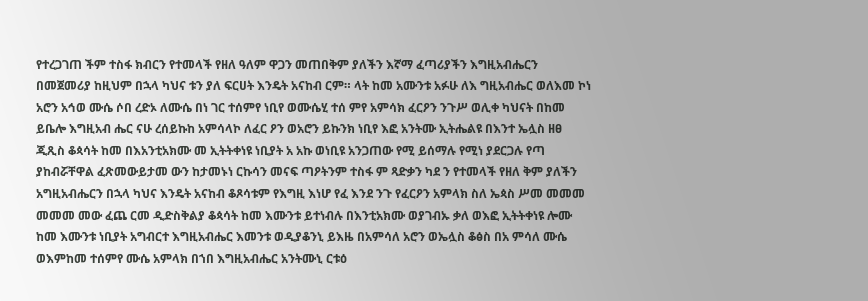የተረጋገጠ ችም ተስፋ ክብርን የተመላች የዘለ ዓለም ዋጋን መጠበቅም ያለችን እኛማ ፈጣሪያችን እግዚአብሔርን በመጀመሪያ ከዚህም በኋላ ካህና ቱን ያለ ፍርሀት እንዴት አናከብ ርም። ላት ከመ አሙንቱ አፉሁ ለእ ግዚአብሔር ወለእመ ኮነ አሮን አኅወ ሙሴ ሶበ ረድኦ ለሙሴ በነ ገር ተሰምየ ነቢየ ወሙሴሂ ተሰ ምየ አምሳክ ፈርዖን ንጉሥ ወሊቀ ካህናት በከመ ይቤሎ እግዚአብ ሔር ናሁ ረሰይኩከ አምሳላኮ ለፈር ዖን ወአሮን ይኩንክ ነቢየ እፎ አንትሙ ኢትሔልዩ በእንተ ኤሏስ ዘፀ ጂጺስ ቆጳሳት ከመ በእአንቲአክሙ መ ኢትትቀነዩ ነቢያት አ አኩ ወነቢዩ አንጋጠው የሚ ይሰማሉ የሚነ ያደርጋሉ የጣ ያከብሯቸዋል ፈጽመውይታመ ውን ከታመኑነ ርኩሳን መናፍ ጣዖትንም ተስፋ ም ጻድቃን ካደ ን የተመላች የዘለ ቅም ያለችን አግዚአብሔርን በኋላ ካህና እንዴት አናከብ ቆጾሳቱም የእግዚ እነሆ የፈ እንደ ንጉ የፈርዖን አምላክ ስለ ኤጳስ ሥመ መመመ መመመ መው ፈጨ ርመ ዲድስቅልያ ቆጳሳት ከመ እሙንቱ ይተነብሉ በእንቲአክሙ ወያገብኡ ቃለ ወእፎ ኢትትቀነዩ ሎሙ ከመ እሙንቱ ነቢያት አግብርተ እግዚአብሔር እመንቱ ወዲያቆንኒ ይእዜ በአምሳለ አሮን ወኤሏስ ቆፅስ በአ ምሳለ ሙሴ ወእምከመ ተሰምየ ሙሴ አምላክ በኀበ እግዚአብሔር አንትሙኒ ርቱዕ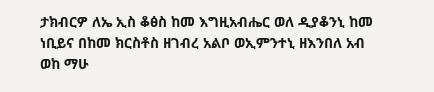ታክብርዎ ለኤ ኢስ ቆፅስ ከመ እግዚአብሔር ወለ ዲያቆንኒ ከመ ነቢይና በከመ ክርስቶስ ዘገብረ አልቦ ወኢምንተኒ ዘእንበለ አብ ወከ ማሁ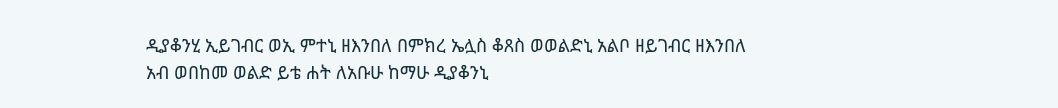ዲያቆንሂ ኢይገብር ወኢ ምተኒ ዘእንበለ በምክረ ኤሏስ ቆጸስ ወወልድኒ አልቦ ዘይገብር ዘእንበለ አብ ወበከመ ወልድ ይቴ ሐት ለአቡሁ ከማሁ ዲያቆንኒ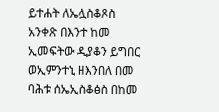ይተሐት ለኤሏስቆጾስ አንቀጽ በእንተ ከመ ኢመፍትው ዲያቆን ይግበር ወኢምንተኒ ዘእንበለ በመ ባሕቱ ሰኤኢስቆፅስ በከመ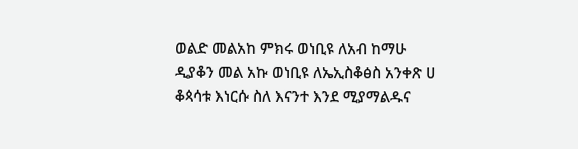ወልድ መልአከ ምክሩ ወነቢዩ ለአብ ከማሁ ዲያቆን መል አኩ ወነቢዩ ለኤኢስቆፅስ አንቀጽ ሀ ቆጳሳቱ እነርሱ ስለ እናንተ እንደ ሚያማልዱና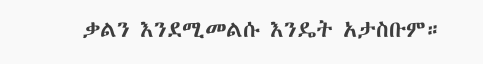ቃልን እንደሚመልሱ እንዴት አታስቡም።